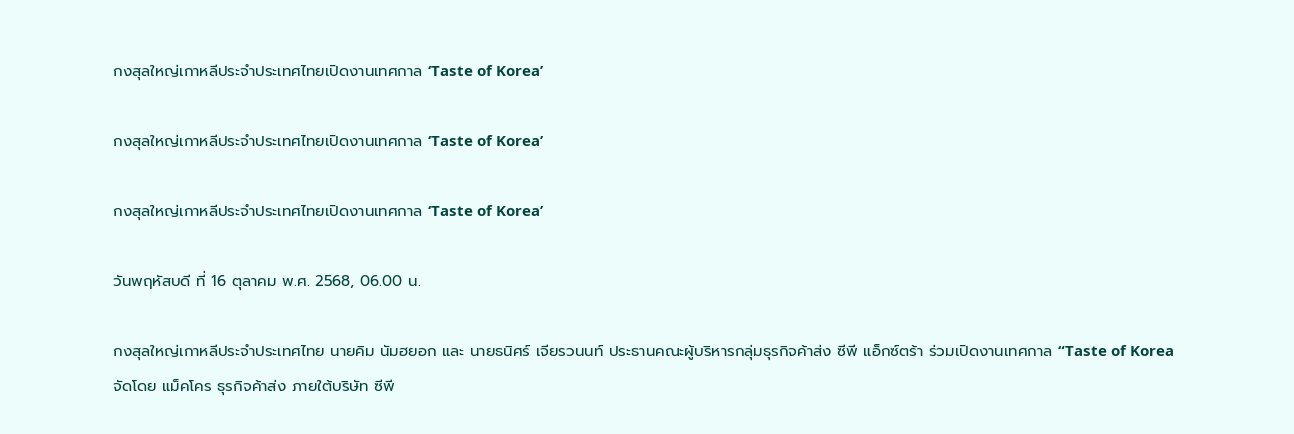กงสุลใหญ่เกาหลีประจำประเทศไทยเปิดงานเทศกาล ‘Taste of Korea’

กงสุลใหญ่เกาหลีประจำประเทศไทยเปิดงานเทศกาล ‘Taste of Korea’

กงสุลใหญ่เกาหลีประจำประเทศไทยเปิดงานเทศกาล ‘Taste of Korea’

วันพฤหัสบดี ที่ 16 ตุลาคม พ.ศ. 2568, 06.00 น.

กงสุลใหญ่เกาหลีประจำประเทศไทย นายคิม นัมฮยอก และ นายธนิศร์ เจียรวนนท์ ประธานคณะผู้บริหารกลุ่มธุรกิจค้าส่ง ซีพี แอ็กซ์ตร้า ร่วมเปิดงานเทศกาล “Taste of Korea จัดโดย แม็คโคร ธุรกิจค้าส่ง ภายใต้บริษัท ซีพี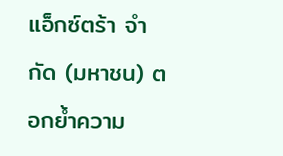แอ็กซ์ตร้า จำกัด (มหาชน) ตอกย้ำความ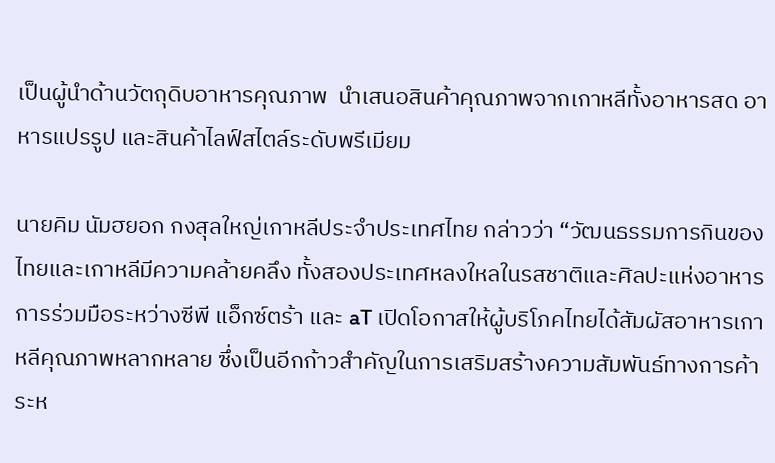เป็นผู้นำด้านวัตถุดิบอาหารคุณภาพ  นำเสนอสินค้าคุณภาพจากเกาหลีทั้งอาหารสด อาหารแปรรูป และสินค้าไลฟ์สไตล์ระดับพรีเมียม

นายคิม นัมฮยอก กงสุลใหญ่เกาหลีประจำประเทศไทย กล่าวว่า “วัฒนธรรมการกินของไทยและเกาหลีมีความคล้ายคลึง ทั้งสองประเทศหลงใหลในรสชาติและศิลปะแห่งอาหาร การร่วมมือระหว่างซีพี แอ็กซ์ตร้า และ aT เปิดโอกาสให้ผู้บริโภคไทยได้สัมผัสอาหารเกาหลีคุณภาพหลากหลาย ซึ่งเป็นอีกก้าวสำคัญในการเสริมสร้างความสัมพันธ์ทางการค้าระห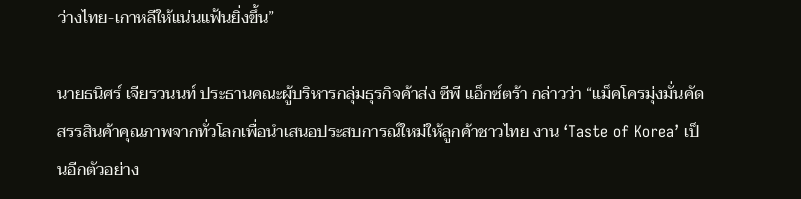ว่างไทย-เกาหลีให้แน่นแฟ้นยิ่งขึ้น”

นายธนิศร์ เจียรวนนท์ ประธานคณะผู้บริหารกลุ่มธุรกิจค้าส่ง ซีพี แอ็กซ์ตร้า กล่าวว่า “แม็คโครมุ่งมั่นคัดสรรสินค้าคุณภาพจากทั่วโลกเพื่อนำเสนอประสบการณ์ใหม่ให้ลูกค้าชาวไทย งาน ‘Taste of Korea’ เป็นอีกตัวอย่าง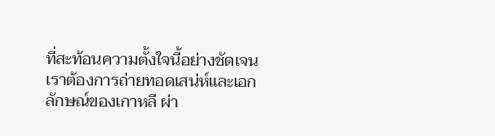ที่สะท้อนความตั้งใจนี้อย่างชัดเจน เราต้องการถ่ายทอดเสน่ห์และเอกลักษณ์ของเกาหลี ผ่า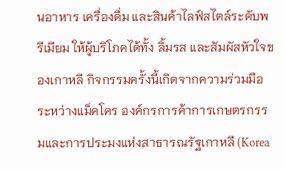นอาหาร เครื่องดื่ม และสินค้าไลฟ์สไตล์ระดับพรีเมียม ให้ผู้บริโภคได้ทั้ง ลิ้มรส และสัมผัสหัวใจของเกาหลี กิจกรรมครั้งนี้เกิดจากความร่วมมือระหว่างแม็คโคร องค์กรการค้าการเกษตรกรรมและการประมงแห่งสาธารณรัฐเกาหลี (Korea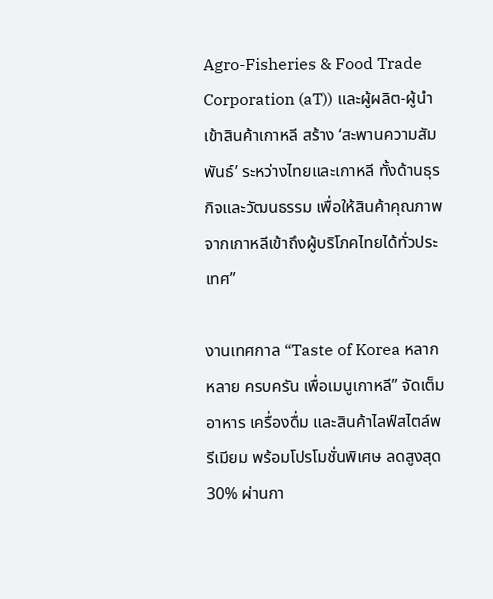Agro-Fisheries & Food Trade Corporation (aT)) และผู้ผลิต-ผู้นำเข้าสินค้าเกาหลี สร้าง ‘สะพานความสัมพันธ์’ ระหว่างไทยและเกาหลี ทั้งด้านธุรกิจและวัฒนธรรม เพื่อให้สินค้าคุณภาพจากเกาหลีเข้าถึงผู้บริโภคไทยได้ทั่วประเทศ”

งานเทศกาล “Taste of Korea หลากหลาย ครบครัน เพื่อเมนูเกาหลี” จัดเต็ม อาหาร เครื่องดื่ม และสินค้าไลฟ์สไตล์พรีเมียม พร้อมโปรโมชั่นพิเศษ ลดสูงสุด 30% ผ่านกา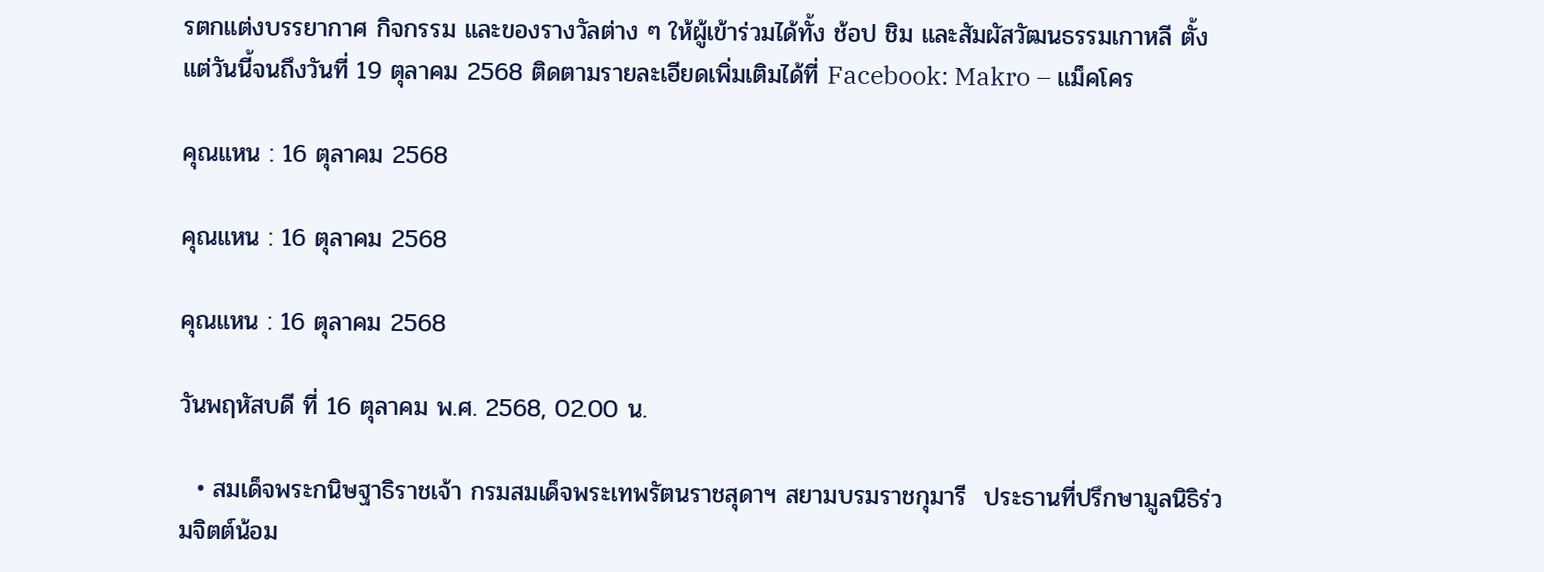รตกแต่งบรรยากาศ กิจกรรม และของรางวัลต่าง ๆ ให้ผู้เข้าร่วมได้ทั้ง ช้อป ชิม และสัมผัสวัฒนธรรมเกาหลี ตั้งแต่วันนี้จนถึงวันที่ 19 ตุลาคม 2568 ติดตามรายละเอียดเพิ่มเติมได้ที่ Facebook: Makro – แม็คโคร

คุณแหน : 16 ตุลาคม 2568

คุณแหน : 16 ตุลาคม 2568

คุณแหน : 16 ตุลาคม 2568

วันพฤหัสบดี ที่ 16 ตุลาคม พ.ศ. 2568, 02.00 น.

  • สมเด็จพระกนิษฐาธิราชเจ้า กรมสมเด็จพระเทพรัตนราชสุดาฯ สยามบรมราชกุมารี  ประธานที่ปรึกษามูลนิธิร่วมจิตต์น้อม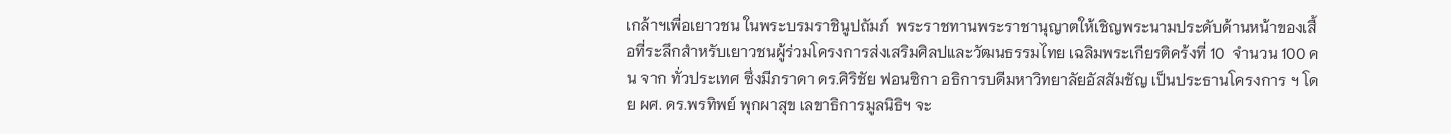เกล้าฯเพื่อเยาวชน ในพระบรมราชินูปถัมภ์  พระราชทานพระราชานุญาตให้เชิญพระนามประดับด้านหน้าของเสื้อที่ระลึกสำหรับเยาวชนผู้ร่วมโครงการส่งเสริมศิลปและวัฒนธรรมไทย เฉลิมพระเกียรติคร้งที่ 10  จำนวน 100 คน จาก ทั่วประเทศ ซึ่งมีภราดา ดร.ศิริชัย ฟอนซิกา อธิการบดีมหาวิทยาลัยอัสสัมชัญ เป็นประธานโครงการ ฯ โดย ผศ. ดร.พรทิพย์ พุกผาสุข เลขาธิการมูลนิธิฯ จะ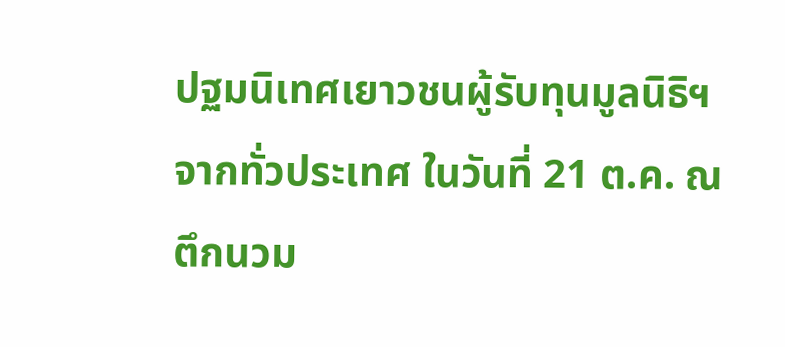ปฐมนิเทศเยาวชนผู้รับทุนมูลนิธิฯ จากทั่วประเทศ ในวันที่ 21 ต.ค. ณ ตึกนวม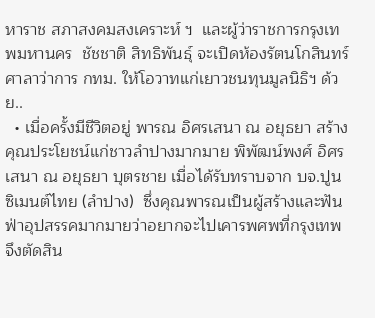หาราช สภาสงคมสงเคราะห์ ฯ  และผู้ว่าราชการกรุงเทพมหานคร  ชัชชาติ สิทธิพันธุ์ จะเปิดห้องรัตนโกสินทร์  ศาลาว่าการ กทม. ให้โอวาทแก่เยาวชนทุนมูลนิธิฯ ด้วย..
  • เมื่อครั้งมีชีวิตอยู่ พารณ อิศรเสนา ณ อยุธยา สร้างคุณประโยชน์แก่ชาวลำปางมากมาย พิพัฒน์พงศ์ อิศรเสนา ณ อยุธยา บุตรชาย เมื่อได้รับทราบจาก บจ.ปูนซิเมนต์ไทย (ลำปาง)  ซึ่งคุณพารณเป็นผู้สร้างและฟันฟ่าอุปสรรคมากมายว่าอยากจะไปเคารพศพที่กรุงเทพ จึงตัดสิน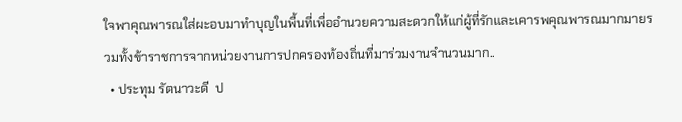ใจพาคุณพารณใส่ผะอบมาทำบุญในพื้นที่เพื่ออำนวยความสะดวกให้แก่ผู้ที่รักและเคารพคุณพารณมากมายรวมทั้งข้าราชการจากหน่วยงานการปกครองท้องถิ่นที่มาร่วมงานจำนวนมาก..
  • ประทุม รัตนาวะดี  ป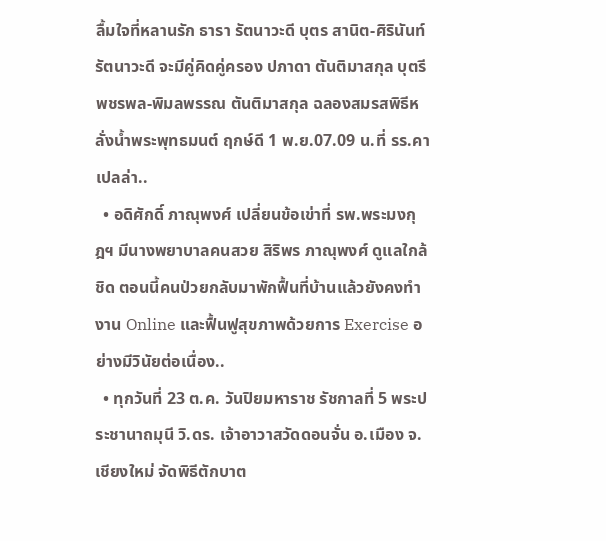ลื้มใจที่หลานรัก ธารา รัตนาวะดี บุตร สานิต-ศิรินันท์ รัตนาวะดี จะมีคู่คิดคู่ครอง ปภาดา ตันติมาสกุล บุตรี พชรพล-พิมลพรรณ ตันติมาสกุล ฉลองสมรสพิธีหลั่งน้ำพระพุทธมนต์ ฤกษ์ดี 1 พ.ย.07.09 น.ที่ รร.คาเปลล่า..
  • อดิศักดิ์ ภาณุพงศ์ เปลี่ยนข้อเข่าที่ รพ.พระมงกุฎฯ มีนางพยาบาลคนสวย สิริพร ภาณุพงศ์ ดูแลใกล้ชิด ตอนนี้คนป่วยกลับมาพักฟื้นที่บ้านแล้วยังคงทำงาน Online และฟื้นฟูสุขภาพด้วยการ Exercise อย่างมีวินัยต่อเนื่อง..
  • ทุกวันที่ 23 ต.ค. วันปิยมหาราช รัชกาลที่ 5 พระประชานาถมุนี วิ.ดร. เจ้าอาวาสวัดดอนจั่น อ.เมือง จ.เชียงใหม่ จัดพิธีตักบาต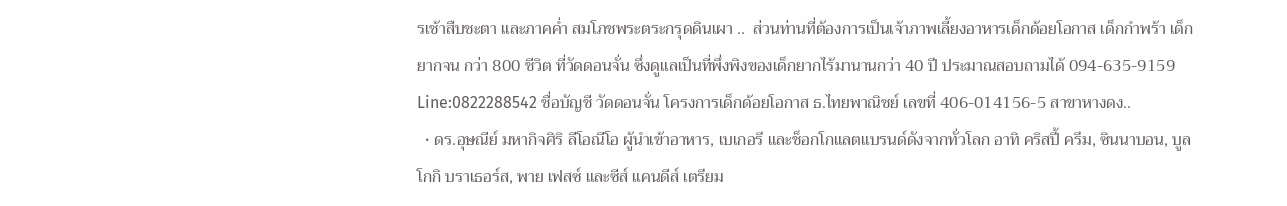รเช้าสืบชะตา และภาคค่ำ สมโภชพระตระกรุดดินเผา ..  ส่วนท่านที่ต้องการเป็นเจ้าภาพเลี้ยงอาหารเด็กด้อยโอกาส เด็กกำพร้า เด็กยากจน กว่า 800 ชีวิต ที่วัดดอนจั่น ซึ่งดูแลเป็นที่พึ่งพิงของเด็กยากไร้มานานกว่า 40 ปี ประมาณสอบถามได้ 094-635-9159  Line:0822288542 ชื่อบัญชี วัดดอนจั่น โครงการเด็กด้อยโอกาส ธ.ไทยพาณิชย์ เลขที่ 406-014156-5 สาขาหางดง..
  • ดร.อุษณีย์ มหากิจศิริ ลีโอณีโอ ผู้นำเข้าอาหาร, เบเกอรี และช็อกโกแลตแบรนด์ดังจากทั่วโลก อาทิ คริสปี้ ครีม, ซินนาบอน, บูลโกกิ บราเธอร์ส, พาย เฟสซ์ และซีส์ แคนดีส์ เตรียม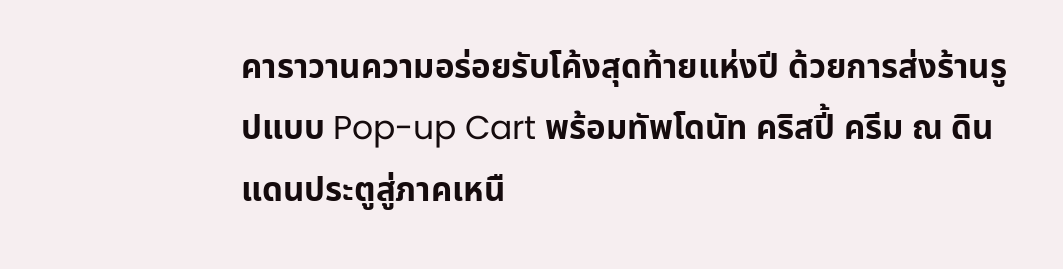คาราวานความอร่อยรับโค้งสุดท้ายแห่งปี ด้วยการส่งร้านรูปแบบ Pop-up Cart พร้อมทัพโดนัท คริสปี้ ครีม ณ ดินแดนประตูสู่ภาคเหนื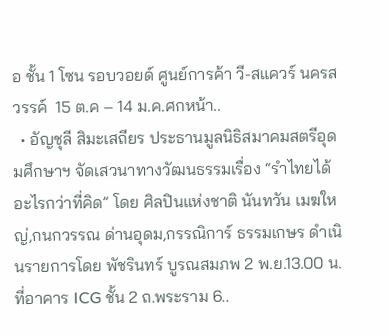อ ชั้น 1 โซน รอบวอยด์ ศูนย์การค้า วี-สแควร์ นครสวรรค์  15 ต.ค – 14 ม.ค.ศกหน้า..
  • อัญชุลี สิมะเสถียร ประธานมูลนิธิสมาคมสตรีอุดมศึกษาฯ จัดเสวนาทางวัฒนธรรมเรื่อง “รำไทยได้อะไรกว่าที่คิด” โดย ศิลปินแห่งชาติ นันทวัน เมฆใหญ่,กนกวรรณ ด่านอุดม,กรรณิการ์ ธรรมเกษร ดำเนินรายการโดย พัชรินทร์ บูรณสมภพ 2 พ.ย.13.00 น.ที่อาคาร ICG ชั้น 2 ถ.พระราม 6..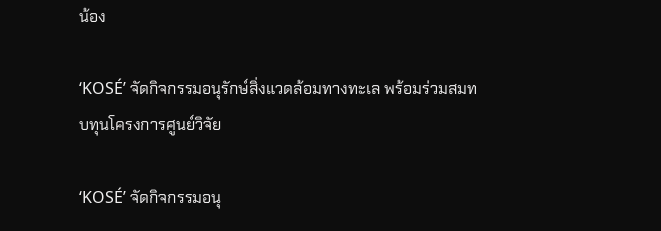น้อง

‘KOSÉ’ จัดกิจกรรมอนุรักษ์สิ่งแวดล้อมทางทะเล พร้อมร่วมสมทบทุนโครงการศูนย์วิจัย

‘KOSÉ’ จัดกิจกรรมอนุ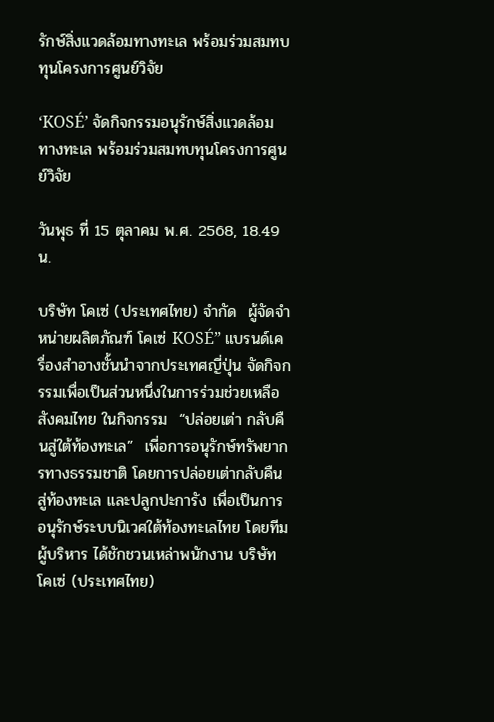รักษ์สิ่งแวดล้อมทางทะเล พร้อมร่วมสมทบทุนโครงการศูนย์วิจัย

‘KOSÉ’ จัดกิจกรรมอนุรักษ์สิ่งแวดล้อมทางทะเล พร้อมร่วมสมทบทุนโครงการศูนย์วิจัย

วันพุธ ที่ 15 ตุลาคม พ.ศ. 2568, 18.49 น.

บริษัท โคเซ่ (ประเทศไทย) จำกัด  ผู้จัดจำหน่ายผลิตภัณฑ์ โคเซ่ KOSÉ” แบรนด์เครื่องสำอางชั้นนำจากประเทศญี่ปุ่น จัดกิจกรรมเพื่อเป็นส่วนหนึ่งในการร่วมช่วยเหลือสังคมไทย ในกิจกรรม  “ปล่อยเต่า กลับคืนสู่ใต้ท้องทะเล”  เพี่อการอนุรักษ์ทรัพยากรทางธรรมชาติ โดยการปล่อยเต่ากลับคืนสู่ท้องทะเล และปลูกปะการัง เพื่อเป็นการอนุรักษ์ระบบนิเวศใต้ท้องทะเลไทย โดยทีมผู้บริหาร ได้ชักชวนเหล่าพนักงาน บริษัท โคเซ่ (ประเทศไทย)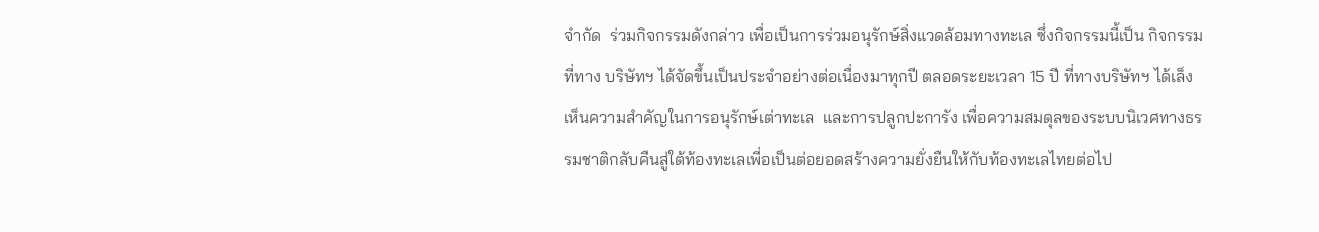จำกัด  ร่วมกิจกรรมดังกล่าว เพื่อเป็นการร่วมอนุรักษ์สิ่งแวดล้อมทางทะเล ซึ่งกิจกรรมนี้เป็น กิจกรรมที่ทาง บริษัทฯ ได้จัดขึ้นเป็นประจำอย่างต่อเนื่องมาทุกปี ตลอดระยะเวลา 15 ปี ที่ทางบริษัทฯ ได้เล็งเห็นความสำคัญในการอนุรักษ์เต่าทะเล  และการปลูกปะการัง เพื่อความสมดุลของระบบนิเวศทางธรรมชาติกลับคืนสู่ใต้ท้องทะเลเพี่อเป็นต่อยอดสร้างความยั่งยืนให้กับท้องทะเลไทยต่อไป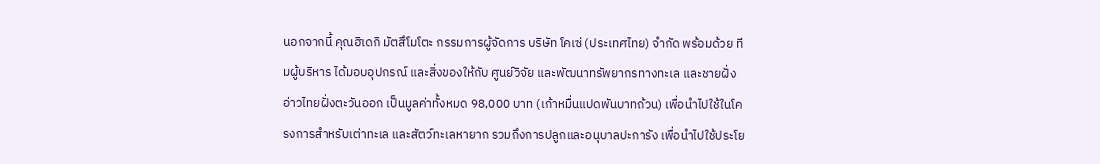นอกจากนี้ คุณฮิเดกิ มัตสึโมโตะ กรรมการผู้จัดการ บริษัท โคเซ่ (ประเทศไทย) จำกัด พร้อมด้วย ทีมผู้บริหาร ได้มอบอุปกรณ์ และสิ่งของให้กับ ศูนย์วิจัย และพัฒนาทรัพยากรทางทะเล และชายฝั่งอ่าวไทยฝั่งตะวันออก เป็นมูลค่าทั้งหมด 98,000 บาท (เก้าหมื่นแปดพันบาทถ้วน) เพื่อนำไปใช้ในโครงการสำหรับเต่าทะเล และสัตว์ทะเลหายาก รวมถึงการปลูกและอนุบาลปะการัง เพื่อนำไปใช้ประโย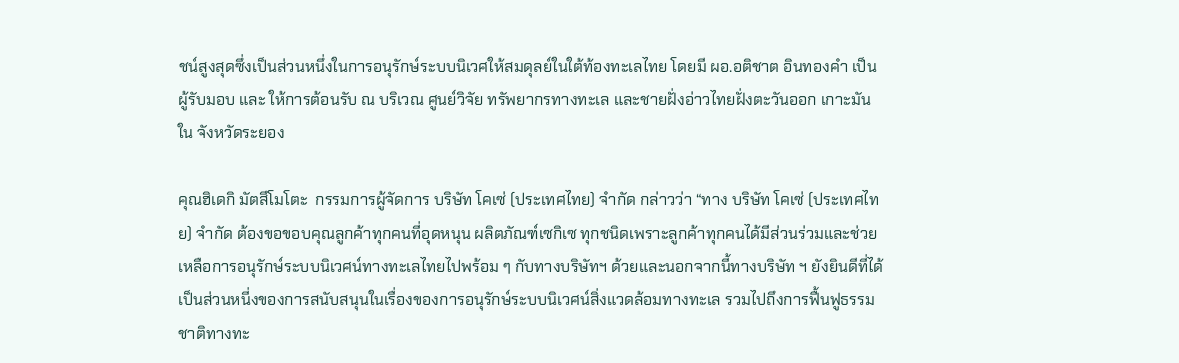ชน์สูงสุดซึ่งเป็นส่วนหนึ่งในการอนุรักษ์ระบบนิเวศให้สมดุลย์ในใต้ท้องทะเลไทย โดยมี ผอ.อติชาต อินทองคำ เป็นผู้รับมอบ และ ให้การต้อนรับ ณ บริเวณ ศูนย์วิจัย ทรัพยากรทางทะเล และชายฝั่งอ่าวไทยฝั่งตะวันออก เกาะมันใน จังหวัดระยอง

คุณฮิเดกิ มัตสึโมโตะ  กรรมการผู้จัดการ บริษัท โคเซ่ (ประเทศไทย) จำกัด กล่าวว่า “ทาง บริษัท โคเซ่ (ประเทศไทย) จำกัด ต้องขอขอบคุณลูกค้าทุกคนที่อุดหนุน ผลิตภัณฑ์เซกิเซ ทุกชนิดเพราะลูกค้าทุกคนได้มีส่วนร่วมและช่วยเหลือการอนุรักษ์ระบบนิเวศน์ทางทะเลไทยไปพร้อม ๆ กับทางบริษัทฯ ด้วยและนอกจากนี้ทางบริษัท ฯ ยังยินดีที่ได้เป็นส่วนหนี่งของการสนับสนุนในเรื่องของการอนุรักษ์ระบบนิเวศน์สิ่งแวดล้อมทางทะเล รวมไปถึงการฟื้นฟูธรรมชาติทางทะ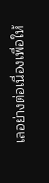เลอย่างต่อเนื่องเพื่อให้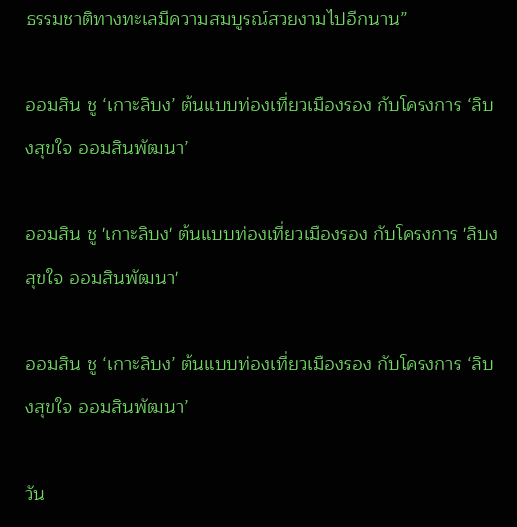ธรรมชาติทางทะเลมีความสมบูรณ์สวยงามไปอีกนาน”

ออมสิน ชู ‘เกาะลิบง’ ต้นแบบท่องเที่ยวเมืองรอง กับโครงการ ‘ลิบงสุขใจ ออมสินพัฒนา’

ออมสิน ชู 'เกาะลิบง' ต้นแบบท่องเที่ยวเมืองรอง กับโครงการ 'ลิบงสุขใจ ออมสินพัฒนา'

ออมสิน ชู ‘เกาะลิบง’ ต้นแบบท่องเที่ยวเมืองรอง กับโครงการ ‘ลิบงสุขใจ ออมสินพัฒนา’

วัน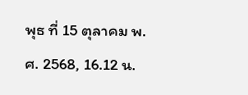พุธ ที่ 15 ตุลาคม พ.ศ. 2568, 16.12 น.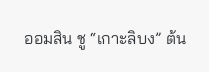ออมสิน ชู “เกาะลิบง” ต้น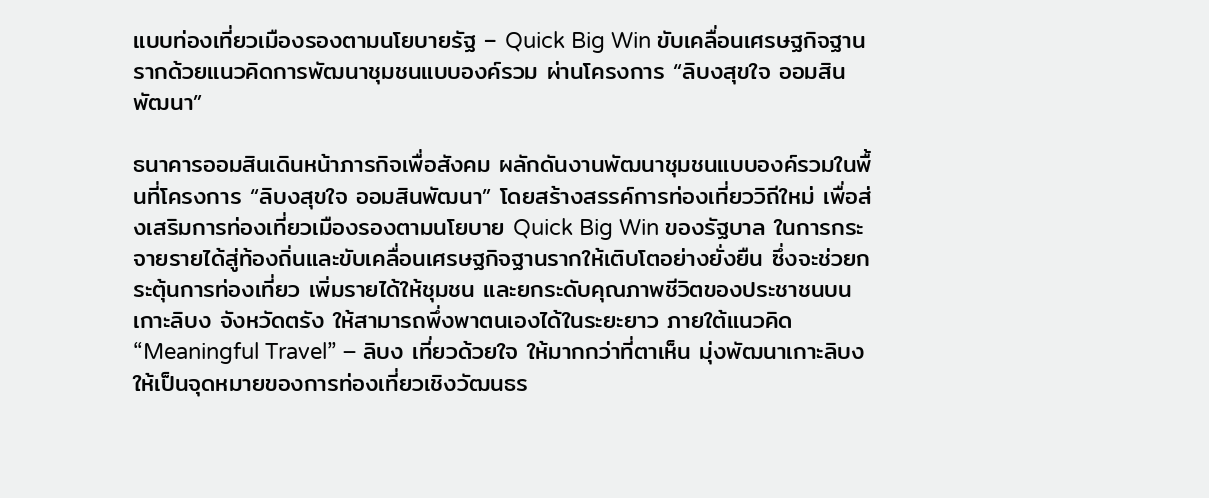แบบท่องเที่ยวเมืองรองตามนโยบายรัฐ – Quick Big Win ขับเคลื่อนเศรษฐกิจฐานรากด้วยแนวคิดการพัฒนาชุมชนแบบองค์รวม ผ่านโครงการ “ลิบงสุขใจ ออมสินพัฒนา”

ธนาคารออมสินเดินหน้าภารกิจเพื่อสังคม ผลักดันงานพัฒนาชุมชนแบบองค์รวมในพื้นที่โครงการ “ลิบงสุขใจ ออมสินพัฒนา” โดยสร้างสรรค์การท่องเที่ยววิถีใหม่ เพื่อส่งเสริมการท่องเที่ยวเมืองรองตามนโยบาย Quick Big Win ของรัฐบาล ในการกระจายรายได้สู่ท้องถิ่นและขับเคลื่อนเศรษฐกิจฐานรากให้เติบโตอย่างยั่งยืน ซึ่งจะช่วยกระตุ้นการท่องเที่ยว เพิ่มรายได้ให้ชุมชน และยกระดับคุณภาพชีวิตของประชาชนบนเกาะลิบง จังหวัดตรัง ให้สามารถพึ่งพาตนเองได้ในระยะยาว ภายใต้แนวคิด “Meaningful Travel” – ลิบง เที่ยวด้วยใจ ให้มากกว่าที่ตาเห็น มุ่งพัฒนาเกาะลิบงให้เป็นจุดหมายของการท่องเที่ยวเชิงวัฒนธร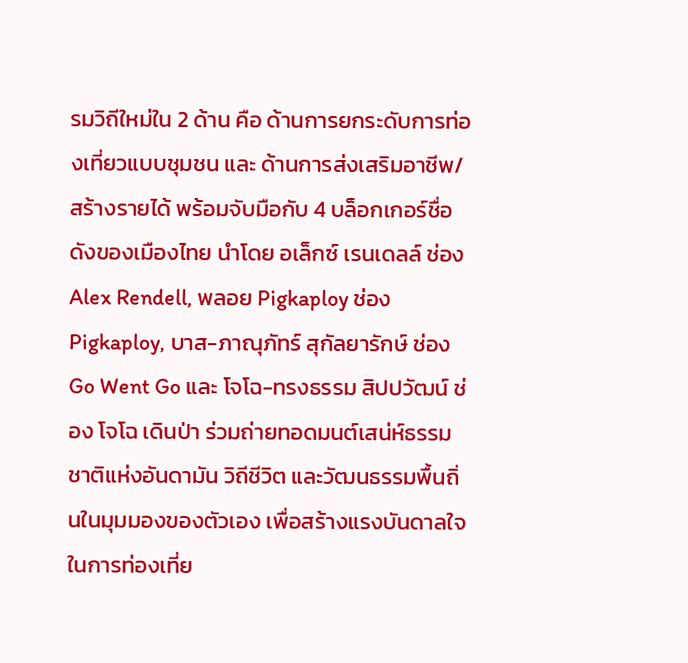รมวิถีใหม่ใน 2 ด้าน คือ ด้านการยกระดับการท่องเที่ยวแบบชุมชน และ ด้านการส่งเสริมอาชีพ/สร้างรายได้ พร้อมจับมือกับ 4 บล็อกเกอร์ชื่อดังของเมืองไทย นำโดย อเล็กซ์ เรนเดลล์ ช่อง Alex Rendell, พลอย Pigkaploy ช่อง Pigkaploy, บาส-ภาณุภัทร์ สุกัลยารักษ์ ช่อง Go Went Go และ โจโฉ-ทรงธรรม สิปปวัฒน์ ช่อง โจโฉ เดินป่า ร่วมถ่ายทอดมนต์เสน่ห์ธรรมชาติแห่งอันดามัน วิถีชีวิต และวัฒนธรรมพื้นถิ่นในมุมมองของตัวเอง เพื่อสร้างแรงบันดาลใจในการท่องเที่ย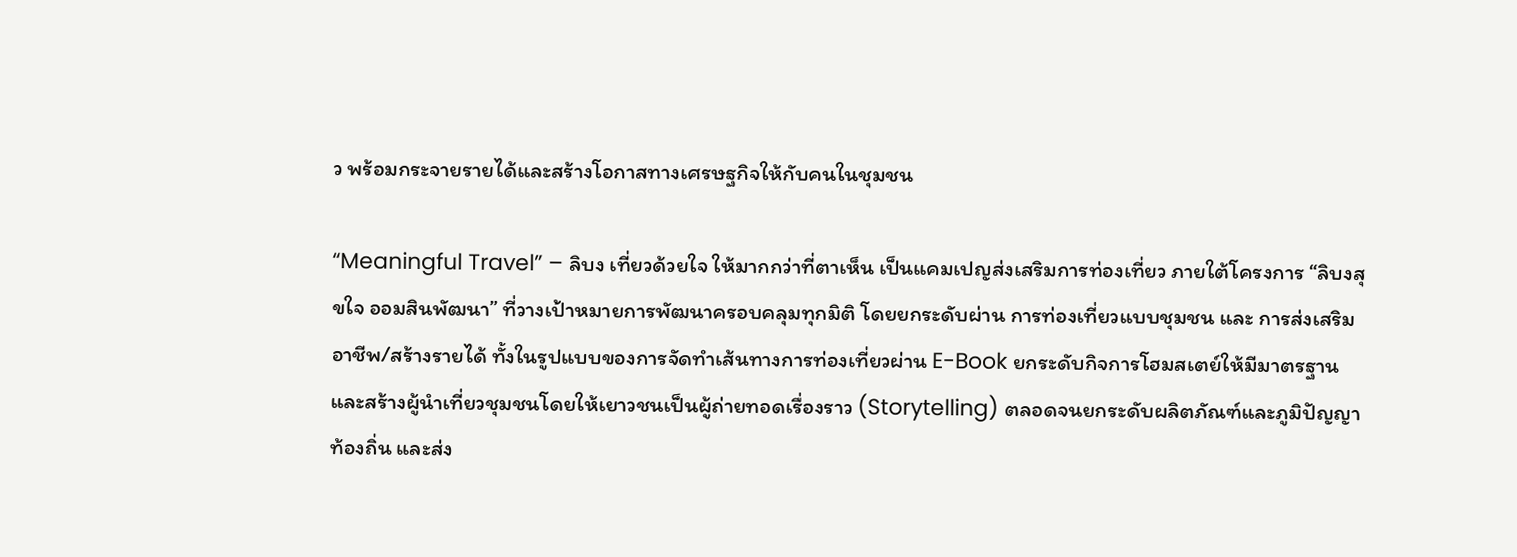ว พร้อมกระจายรายได้และสร้างโอกาสทางเศรษฐกิจให้กับคนในชุมชน

“Meaningful Travel” – ลิบง เที่ยวด้วยใจ ให้มากกว่าที่ตาเห็น เป็นแคมเปญส่งเสริมการท่องเที่ยว ภายใต้โครงการ “ลิบงสุขใจ ออมสินพัฒนา” ที่วางเป้าหมายการพัฒนาครอบคลุมทุกมิติ โดยยกระดับผ่าน การท่องเที่ยวแบบชุมชน และ การส่งเสริมอาชีพ/สร้างรายได้ ทั้งในรูปแบบของการจัดทำเส้นทางการท่องเที่ยวผ่าน E-Book ยกระดับกิจการโฮมสเตย์ให้มีมาตรฐาน และสร้างผู้นำเที่ยวชุมชนโดยให้เยาวชนเป็นผู้ถ่ายทอดเรื่องราว (Storytelling) ตลอดจนยกระดับผลิตภัณฑ์และภูมิปัญญาท้องถิ่น และส่ง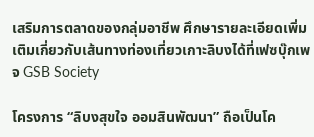เสริมการตลาดของกลุ่มอาชีพ ศึกษารายละเอียดเพิ่มเติมเกี่ยวกับเส้นทางท่องเที่ยวเกาะลิบงได้ที่เฟซบุ๊กเพจ GSB Society

โครงการ “ลิบงสุขใจ ออมสินพัฒนา” ถือเป็นโค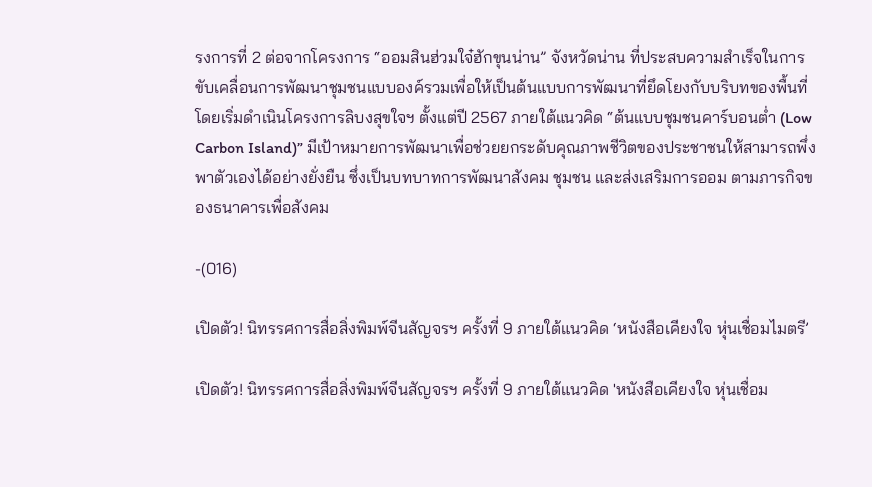รงการที่ 2 ต่อจากโครงการ “ออมสินฮ่วมใจ๋ฮักขุนน่าน” จังหวัดน่าน ที่ประสบความสำเร็จในการขับเคลื่อนการพัฒนาชุมชนแบบองค์รวมเพื่อให้เป็นต้นแบบการพัฒนาที่ยึดโยงกับบริบทของพื้นที่ โดยเริ่มดำเนินโครงการลิบงสุขใจฯ ตั้งแต่ปี 2567 ภายใต้แนวคิด “ต้นแบบชุมชนคาร์บอนต่ำ (Low Carbon Island)” มีเป้าหมายการพัฒนาเพื่อช่วยยกระดับคุณภาพชีวิตของประชาชนให้สามารถพึ่งพาตัวเองได้อย่างยั่งยืน ซึ่งเป็นบทบาทการพัฒนาสังคม ชุมชน และส่งเสริมการออม ตามภารกิจของธนาคารเพื่อสังคม

-(016)

เปิดตัว! นิทรรศการสื่อสิ่งพิมพ์จีนสัญจรฯ ครั้งที่ 9 ภายใต้แนวคิด ‘หนังสือเคียงใจ หุ่นเชื่อมไมตรี’

เปิดตัว! นิทรรศการสื่อสิ่งพิมพ์จีนสัญจรฯ ครั้งที่ 9 ภายใต้แนวคิด 'หนังสือเคียงใจ หุ่นเชื่อม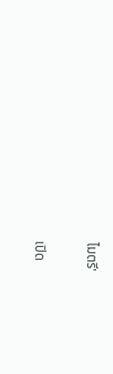ไมตรี'

เปิด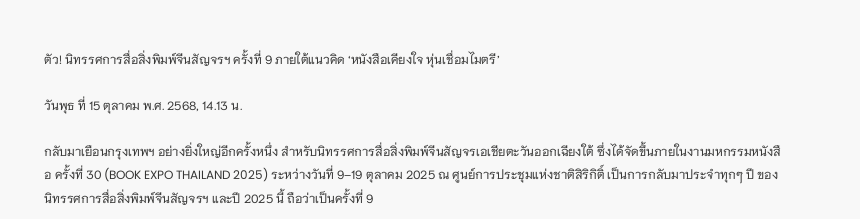ตัว! นิทรรศการสื่อสิ่งพิมพ์จีนสัญจรฯ ครั้งที่ 9 ภายใต้แนวคิด ‘หนังสือเคียงใจ หุ่นเชื่อมไมตรี’

วันพุธ ที่ 15 ตุลาคม พ.ศ. 2568, 14.13 น.

กลับมาเยือนกรุงเทพฯ อย่างยิ่งใหญ่อีกครั้งหนึ่ง สำหรับนิทรรศการสื่อสิ่งพิมพ์จีนสัญจรเอเชียตะวันออกเฉียงใต้ ซึ่งได้จัดขึ้นภายในงานมหกรรมหนังสือ ครั้งที่ 30 (BOOK EXPO THAILAND 2025) ระหว่างวันที่ 9–19 ตุลาคม 2025 ณ ศูนย์การประชุมแห่งชาติสิริกิติ์ เป็นการกลับมาประจำทุกๆ ปี ของนิทรรศการสื่อสิ่งพิมพ์จีนสัญจรฯ และปี 2025 นี้ ถือว่าเป็นครั้งที่ 9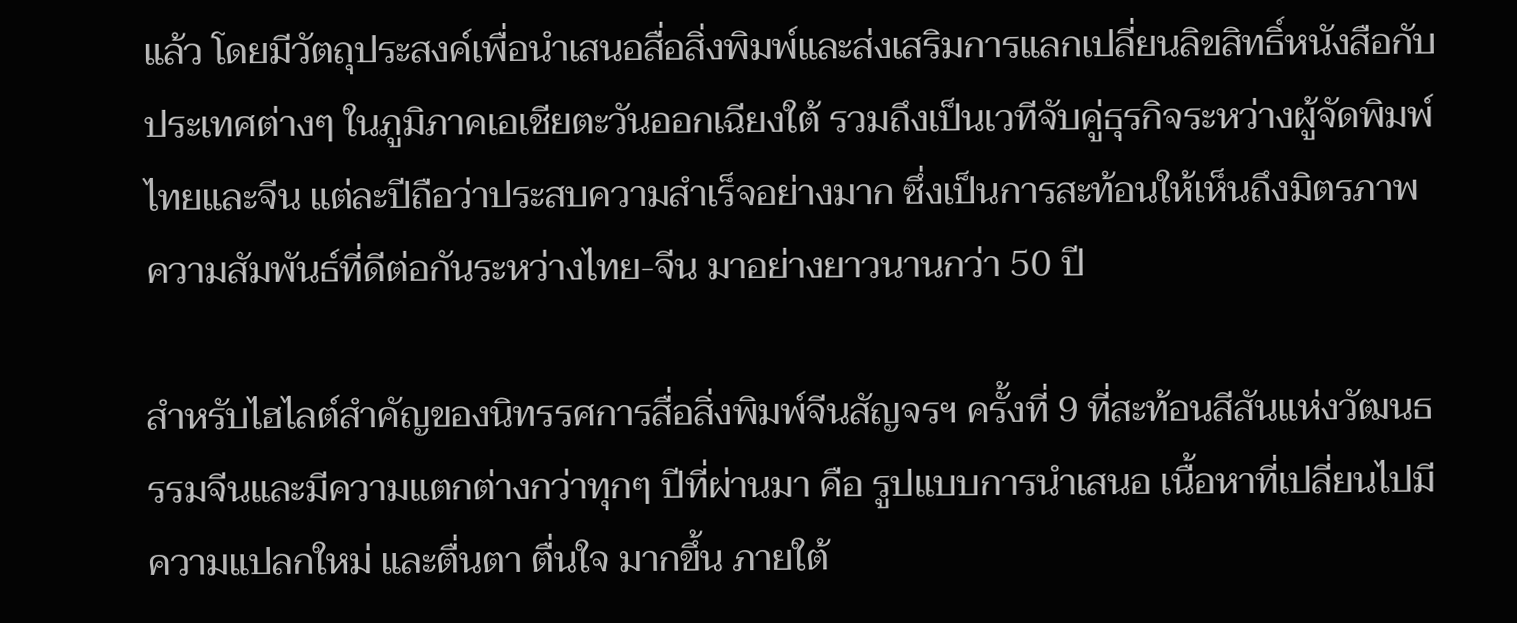แล้ว โดยมีวัตถุประสงค์เพื่อนำเสนอสื่อสิ่งพิมพ์และส่งเสริมการแลกเปลี่ยนลิขสิทธิ์หนังสือกับประเทศต่างๆ ในภูมิภาคเอเชียตะวันออกเฉียงใต้ รวมถึงเป็นเวทีจับคู่ธุรกิจระหว่างผู้จัดพิมพ์ไทยและจีน แต่ละปีถือว่าประสบความสำเร็จอย่างมาก ซึ่งเป็นการสะท้อนให้เห็นถึงมิตรภาพความสัมพันธ์ที่ดีต่อกันระหว่างไทย-จีน มาอย่างยาวนานกว่า 50 ปี

สำหรับไฮไลต์สำคัญของนิทรรศการสื่อสิ่งพิมพ์จีนสัญจรฯ ครั้งที่ 9 ที่สะท้อนสีสันแห่งวัฒนธรรมจีนและมีความแตกต่างกว่าทุกๆ ปีที่ผ่านมา คือ รูปแบบการนำเสนอ เนื้อหาที่เปลี่ยนไปมีความแปลกใหม่ และตื่นตา ตื่นใจ มากขึ้น ภายใต้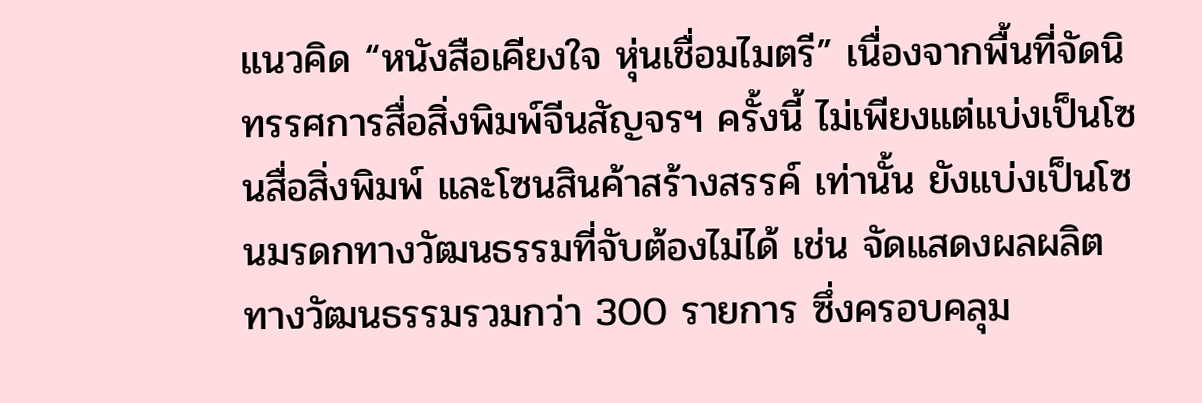แนวคิด “หนังสือเคียงใจ หุ่นเชื่อมไมตรี” เนื่องจากพื้นที่จัดนิทรรศการสื่อสิ่งพิมพ์จีนสัญจรฯ ครั้งนี้ ไม่เพียงแต่แบ่งเป็นโซนสื่อสิ่งพิมพ์ และโซนสินค้าสร้างสรรค์ เท่านั้น ยังแบ่งเป็นโซนมรดกทางวัฒนธรรมที่จับต้องไม่ได้ เช่น จัดแสดงผลผลิตทางวัฒนธรรมรวมกว่า 300 รายการ ซึ่งครอบคลุม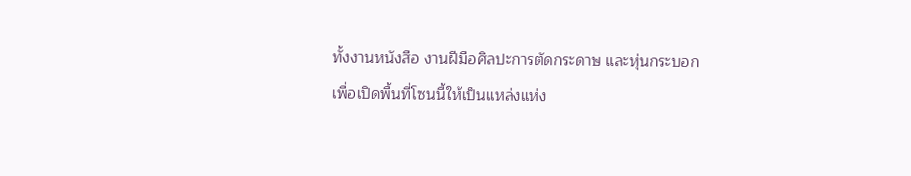ทั้งงานหนังสือ งานฝีมือศิลปะการตัดกระดาษ และหุ่นกระบอก เพื่อเปิดพื้นที่โซนนี้ให้เป็นแหล่งแห่ง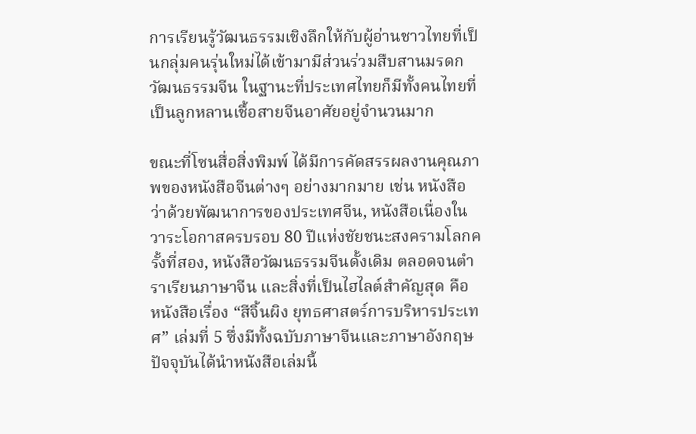การเรียนรู้วัฒนธรรมเชิงลึกให้กับผู้อ่านชาวไทยที่เป็นกลุ่มคนรุ่นใหม่ได้เข้ามามีส่วนร่วมสืบสานมรดกวัฒนธรรมจีน ในฐานะที่ประเทศไทยก็มีทั้งคนไทยที่เป็นลูกหลานเชื้อสายจีนอาศัยอยู่จำนวนมาก

ขณะที่โซนสื่อสิ่งพิมพ์ ได้มีการคัดสรรผลงานคุณภาพของหนังสือจีนต่างๆ อย่างมากมาย เช่น หนังสือว่าด้วยพัฒนาการของประเทศจีน, หนังสือเนื่องในวาระโอกาสครบรอบ 80 ปีแห่งชัยชนะสงครามโลกครั้งที่สอง, หนังสือวัฒนธรรมจีนดั้งเดิม ตลอดจนตำราเรียนภาษาจีน และสิ่งที่เป็นไฮไลต์สำคัญสุด คือ หนังสือเรื่อง “สีจิ้นผิง ยุทธศาสตร์การบริหารประเทศ” เล่มที่ 5 ซึ่งมีทั้งฉบับภาษาจีนและภาษาอังกฤษ ปัจจุบันได้นำหนังสือเล่มนี้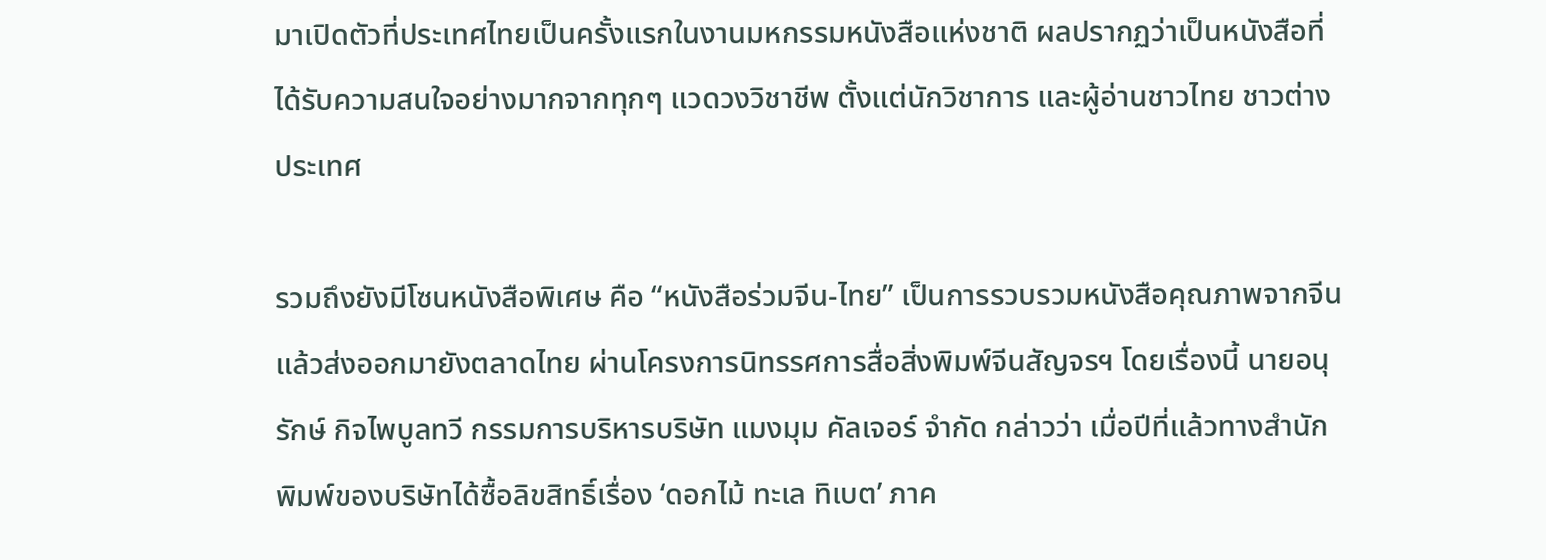มาเปิดตัวที่ประเทศไทยเป็นครั้งแรกในงานมหกรรมหนังสือแห่งชาติ ผลปรากฏว่าเป็นหนังสือที่ได้รับความสนใจอย่างมากจากทุกๆ แวดวงวิชาชีพ ตั้งแต่นักวิชาการ และผู้อ่านชาวไทย ชาวต่างประเทศ

รวมถึงยังมีโซนหนังสือพิเศษ คือ “หนังสือร่วมจีน-ไทย” เป็นการรวบรวมหนังสือคุณภาพจากจีนแล้วส่งออกมายังตลาดไทย ผ่านโครงการนิทรรศการสื่อสิ่งพิมพ์จีนสัญจรฯ โดยเรื่องนี้ นายอนุรักษ์ กิจไพบูลทวี กรรมการบริหารบริษัท แมงมุม คัลเจอร์ จำกัด กล่าวว่า เมื่อปีที่แล้วทางสำนักพิมพ์ของบริษัทได้ซื้อลิขสิทธิ์เรื่อง ‘ดอกไม้ ทะเล ทิเบต’ ภาค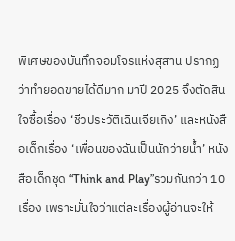พิเศษของบันทึกจอมโจรแห่งสุสาน ปรากฏว่าทำยอดขายได้ดีมาก มาปี 2025 จึงตัดสินใจซื้อเรื่อง ‘ชีวประวัติเฉินเจียเกิง’ และหนังสือเด็กเรื่อง ‘เพื่อนของฉันเป็นนักว่ายน้ำ’ หนังสือเด็กชุด “Think and Play”รวมกันกว่า 10 เรื่อง เพราะมั่นใจว่าแต่ละเรื่องผู้อ่านจะให้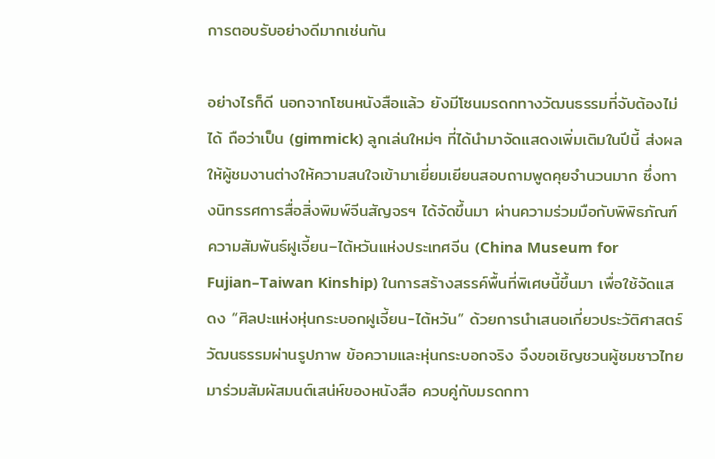การตอบรับอย่างดีมากเช่นกัน

อย่างไรก็ดี นอกจากโซนหนังสือแล้ว ยังมีโซนมรดกทางวัฒนธรรมที่จับต้องไม่ได้ ถือว่าเป็น (gimmick) ลูกเล่นใหม่ๆ ที่ได้นำมาจัดแสดงเพิ่มเติมในปีนี้ ส่งผลให้ผู้ชมงานต่างให้ความสนใจเข้ามาเยี่ยมเยียนสอบถามพูดคุยจำนวนมาก ซึ่งทางนิทรรศการสื่อสิ่งพิมพ์จีนสัญจรฯ ได้จัดขึ้นมา ผ่านความร่วมมือกับพิพิธภัณฑ์ความสัมพันธ์ฝูเจี้ยน–ไต้หวันแห่งประเทศจีน (China Museum for Fujian–Taiwan Kinship) ในการสร้างสรรค์พื้นที่พิเศษนี้ขึ้นมา เพื่อใช้จัดแสดง “ศิลปะแห่งหุ่นกระบอกฝูเจี้ยน-ไต้หวัน” ด้วยการนำเสนอเกี่ยวประวัติศาสตร์วัฒนธรรมผ่านรูปภาพ ข้อความและหุ่นกระบอกจริง จึงขอเชิญชวนผู้ชมชาวไทยมาร่วมสัมผัสมนต์เสน่ห์ของหนังสือ ควบคู่กับมรดกทา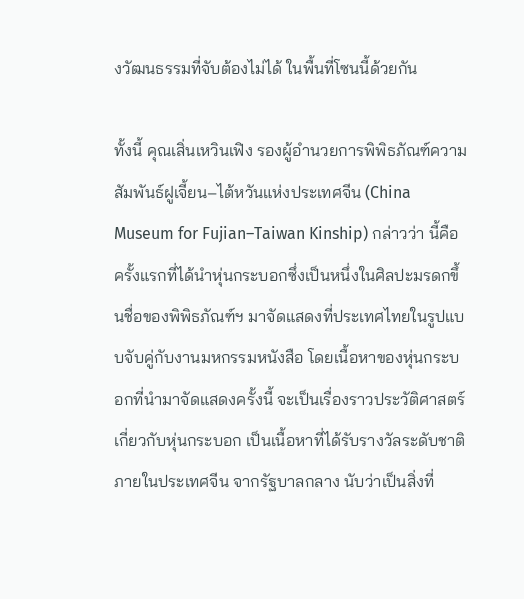งวัฒนธรรมที่จับต้องไม่ได้ ในพื้นที่โซนนี้ด้วยกัน

ทั้งนี้ คุณเสิ่นเหวินเฟิง รองผู้อำนวยการพิพิธภัณฑ์ความสัมพันธ์ฝูเจี้ยน–ไต้หวันแห่งประเทศจีน (China Museum for Fujian–Taiwan Kinship) กล่าวว่า นี้คือครั้งแรกที่ได้นำหุ่นกระบอกซึ่งเป็นหนึ่งในศิลปะมรดกขึ้นชื่อของพิพิธภัณฑ์ฯ มาจัดแสดงที่ประเทศไทยในรูปแบบจับคู่กับงานมหกรรมหนังสือ โดยเนื้อหาของหุ่นกระบอกที่นำมาจัดแสดงครั้งนี้ จะเป็นเรื่องราวประวัติศาสตร์เกี่ยวกับหุ่นกระบอก เป็นเนื้อหาที่ได้รับรางวัลระดับชาติ ภายในประเทศจีน จากรัฐบาลกลาง นับว่าเป็นสิ่งที่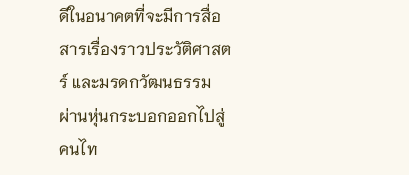ดีในอนาคตที่จะมีการสื่อสารเรื่องราวประวัติศาสตร์ และมรดกวัฒนธรรม ผ่านหุ่นกระบอกออกไปสู่คนไท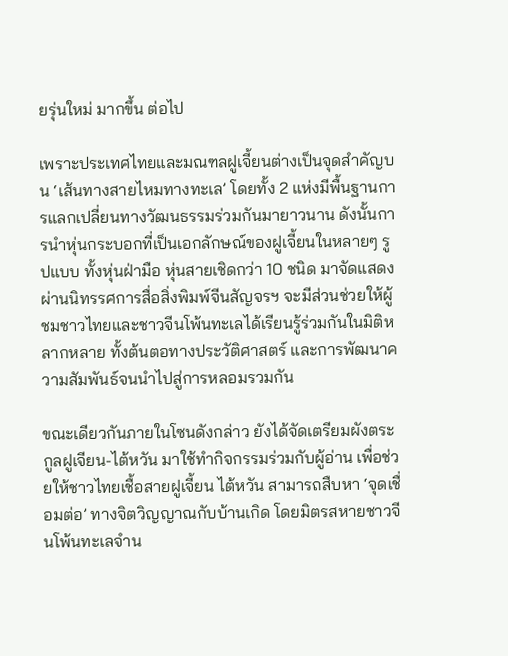ยรุ่นใหม่ มากขึ้น ต่อไป

เพราะประเทศไทยและมณฑลฝูเจี้ยนต่างเป็นจุดสำคัญบน ‘เส้นทางสายไหมทางทะเล’ โดยทั้ง 2 แห่งมีพื้นฐานการแลกเปลี่ยนทางวัฒนธรรมร่วมกันมายาวนาน ดังนั้นการนำหุ่นกระบอกที่เป็นเอกลักษณ์ของฝูเจี้ยนในหลายๆ รูปแบบ ทั้งหุ่นฝ่ามือ หุ่นสายเชิดกว่า 10 ชนิด มาจัดแสดงผ่านนิทรรศการสื่อสิ่งพิมพ์จีนสัญจรฯ จะมีส่วนช่วยให้ผู้ชมชาวไทยและชาวจีนโพ้นทะเลได้เรียนรู้ร่วมกันในมิติหลากหลาย ทั้งต้นตอทางประวัติศาสตร์ และการพัฒนาความสัมพันธ์จนนำไปสู่การหลอมรวมกัน

ขณะเดียวกันภายในโซนดังกล่าว ยังได้จัดเตรียมผังตระกูลฝูเจียน-ไต้หวัน มาใช้ทำกิจกรรมร่วมกับผู้อ่าน เพื่อช่วยให้ชาวไทยเชื้อสายฝูเจี้ยน ไต้หวัน สามารถสืบหา ‘จุดเชื่อมต่อ’ ทางจิตวิญญาณกับบ้านเกิด โดยมิตรสหายชาวจีนโพ้นทะเลจำน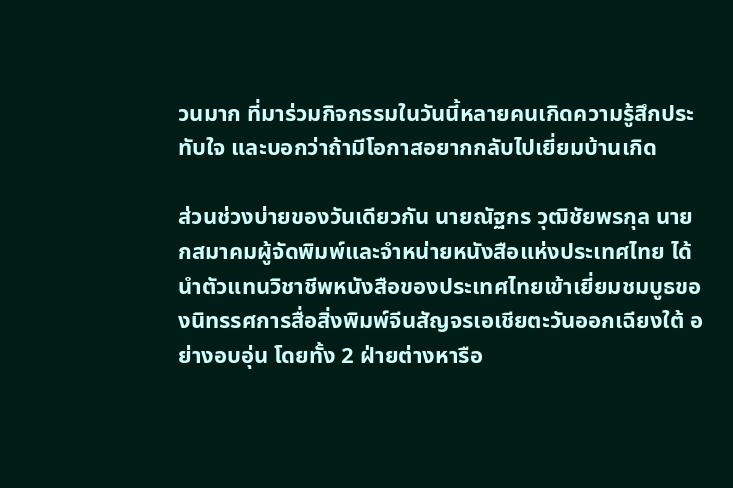วนมาก ที่มาร่วมกิจกรรมในวันนี้หลายคนเกิดความรู้สึกประทับใจ และบอกว่าถ้ามีโอกาสอยากกลับไปเยี่ยมบ้านเกิด

ส่วนช่วงบ่ายของวันเดียวกัน นายณัฐกร วุฒิชัยพรกุล นายกสมาคมผู้จัดพิมพ์และจำหน่ายหนังสือแห่งประเทศไทย ได้นำตัวแทนวิชาชีพหนังสือของประเทศไทยเข้าเยี่ยมชมบูธของนิทรรศการสื่อสิ่งพิมพ์จีนสัญจรเอเชียตะวันออกเฉียงใต้ อย่างอบอุ่น โดยทั้ง 2 ฝ่ายต่างหารือ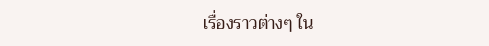เรื่องราวต่างๆ ใน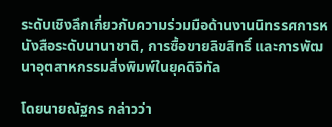ระดับเชิงลึกเกี่ยวกับความร่วมมือด้านงานนิทรรศการหนังสือระดับนานาชาติ, การซื้อขายลิขสิทธิ์ และการพัฒนาอุตสาหกรรมสิ่งพิมพ์ในยุคดิจิทัล

โดยนายณัฐกร กล่าวว่า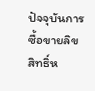ปัจจุบันการซื้อขายลิขสิทธิ์ห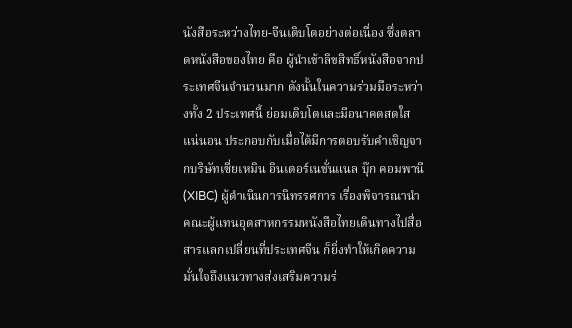นังสือระหว่างไทย-จีนเติบโตอย่างต่อเนื่อง ซึ่งตลาดหนังสือของไทย คือ ผู้นำเข้าลิขสิทธิ์หนังสือจากประเทศจีนจำนวนมาก ดังนั้นในความร่วมมือระหว่างทั้ง 2 ประเทศนี้ ย่อมเติบโตและมีอนาคตสดใสแน่นอน ประกอบกับเมื่อได้มีการตอบรับคำเชิญจากบริษัทเซี่ยเหมิน อินเตอร์เนชั่นแนล บุ๊ก คอมพานี (XIBC) ผู้ดำเนินการนิทรรศการ เรื่องพิจารณานำคณะผู้แทนอุตสาหกรรมหนังสือไทยเดินทางไปสื่อสารแลกเปลี่ยนที่ประเทศจีน ก็ยิ่งทำให้เกิดความมั่นใจถึงแนวทางส่งเสริมความร่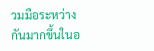วมมือระหว่างกันมากขึ้นในอ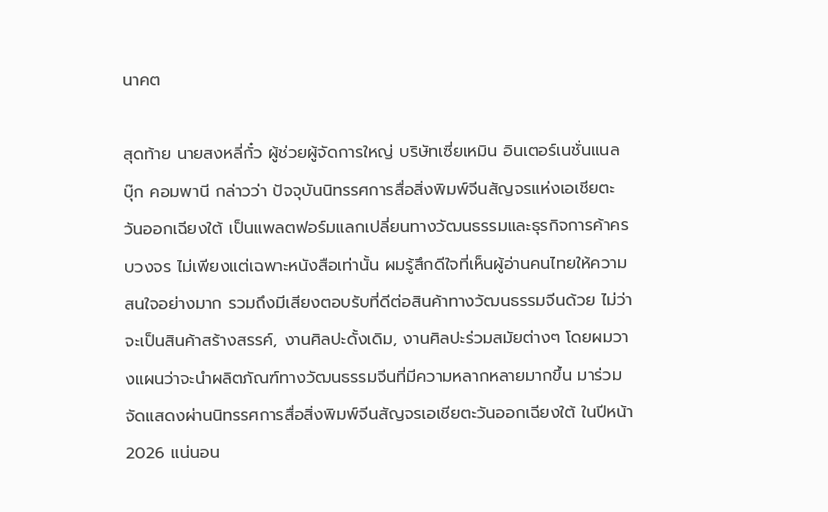นาคต

สุดท้าย นายสงหลี่กั๋ว ผู้ช่วยผู้จัดการใหญ่ บริษัทเซี่ยเหมิน อินเตอร์เนชั่นแนล บุ๊ก คอมพานี กล่าวว่า ปัจจุบันนิทรรศการสื่อสิ่งพิมพ์จีนสัญจรแห่งเอเชียตะวันออกเฉียงใต้ เป็นแพลตฟอร์มแลกเปลี่ยนทางวัฒนธรรมและธุรกิจการค้าครบวงจร ไม่เพียงแต่เฉพาะหนังสือเท่านั้น ผมรู้สึกดีใจที่เห็นผู้อ่านคนไทยให้ความสนใจอย่างมาก รวมถึงมีเสียงตอบรับที่ดีต่อสินค้าทางวัฒนธรรมจีนด้วย ไม่ว่าจะเป็นสินค้าสร้างสรรค์, งานศิลปะดั้งเดิม, งานศิลปะร่วมสมัยต่างๆ โดยผมวางแผนว่าจะนำผลิตภัณฑ์ทางวัฒนธรรมจีนที่มีความหลากหลายมากขึ้น มาร่วมจัดแสดงผ่านนิทรรศการสื่อสิ่งพิมพ์จีนสัญจรเอเชียตะวันออกเฉียงใต้ ในปีหน้า 2026 แน่นอน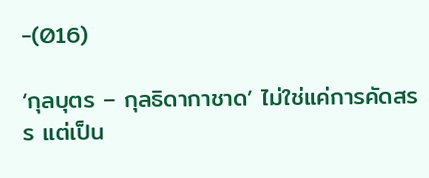-(016)

‘กุลบุตร – กุลธิดากาชาด’ ไม่ใช่แค่การคัดสรร แต่เป็น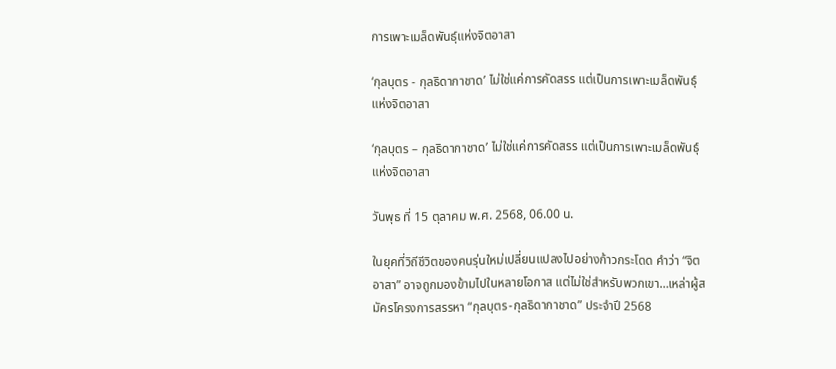การเพาะเมล็ดพันธุ์แห่งจิตอาสา

‘กุลบุตร - กุลธิดากาชาด’ ไม่ใช่แค่การคัดสรร แต่เป็นการเพาะเมล็ดพันธุ์แห่งจิตอาสา

‘กุลบุตร – กุลธิดากาชาด’ ไม่ใช่แค่การคัดสรร แต่เป็นการเพาะเมล็ดพันธุ์แห่งจิตอาสา

วันพุธ ที่ 15 ตุลาคม พ.ศ. 2568, 06.00 น.

ในยุคที่วิถีชีวิตของคนรุ่นใหม่เปลี่ยนแปลงไปอย่างก้าวกระโดด คำว่า “จิตอาสา” อาจถูกมองข้ามไปในหลายโอกาส แต่ไม่ใช่สำหรับพวกเขา…เหล่าผู้สมัครโครงการสรรหา “กุลบุตร-กุลธิดากาชาด” ประจำปี 2568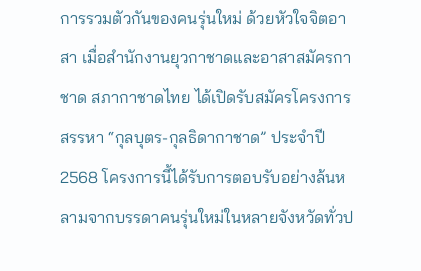การรวมตัวกันของคนรุ่นใหม่ ด้วยหัวใจจิตอาสา เมื่อสำนักงานยุวกาชาดและอาสาสมัครกาชาด สภากาชาดไทย ได้เปิดรับสมัครโครงการสรรหา “กุลบุตร-กุลธิดากาชาด” ประจำปี 2568 โครงการนี้ได้รับการตอบรับอย่างล้นหลามจากบรรดาคนรุ่นใหม่ในหลายจังหวัดทั่วป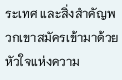ระเทศ และสิ่งสำคัญพวกเขาสมัครเข้ามาด้วยหัวใจแห่งความ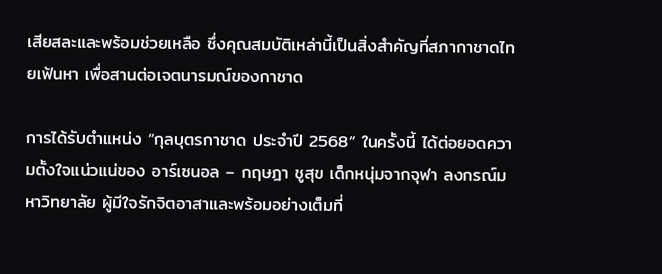เสียสละและพร้อมช่วยเหลือ ซึ่งคุณสมบัติเหล่านี้เป็นสิ่งสำคัญที่สภากาชาดไทยเฟ้นหา เพื่อสานต่อเจตนารมณ์ของกาชาด

การได้รับตำแหน่ง “กุลบุตรกาชาด ประจำปี 2568” ในครั้งนี้ ได้ต่อยอดความตั้งใจแน่วแน่ของ อาร์เซนอล – กฤษฎา ชูสุข เด็กหนุ่มจากจุฬา ลงกรณ์มหาวิทยาลัย ผู้มีใจรักจิตอาสาและพร้อมอย่างเต็มที่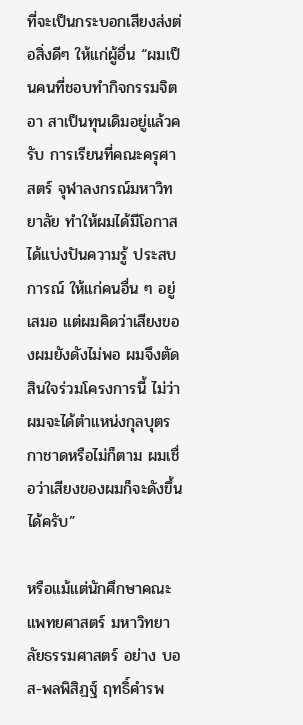ที่จะเป็นกระบอกเสียงส่งต่อสิ่งดีๆ ให้แก่ผู้อื่น “ผมเป็นคนที่ชอบทำกิจกรรมจิตอา สาเป็นทุนเดิมอยู่แล้วครับ การเรียนที่คณะครุศาสตร์ จุฬาลงกรณ์มหาวิทยาลัย ทำให้ผมได้มีโอกาสได้แบ่งปันความรู้ ประสบการณ์ ให้แก่คนอื่น ๆ อยู่เสมอ แต่ผมคิดว่าเสียงของผมยังดังไม่พอ ผมจึงตัดสินใจร่วมโครงการนี้ ไม่ว่าผมจะได้ตำแหน่งกุลบุตรกาชาดหรือไม่ก็ตาม ผมเชื่อว่าเสียงของผมก็จะดังขึ้นได้ครับ”

หรือแม้แต่นักศึกษาคณะแพทยศาสตร์ มหาวิทยาลัยธรรมศาสตร์ อย่าง บอส-พลพิสิฏฐ์ ฤทธิ์คำรพ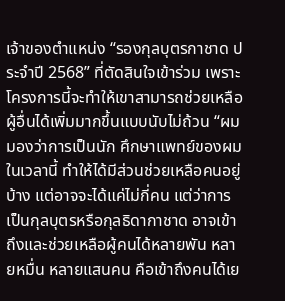เจ้าของตำแหน่ง “รองกุลบุตรกาชาด ประจำปี 2568” ที่ตัดสินใจเข้าร่วม เพราะโครงการนี้จะทำให้เขาสามารถช่วยเหลือผู้อื่นได้เพิ่มมากขึ้นแบบนับไม่ถ้วน “ผมมองว่าการเป็นนัก ศึกษาแพทย์ของผมในเวลานี้ ทำให้ได้มีส่วนช่วยเหลือคนอยู่บ้าง แต่อาจจะได้แค่ไม่กี่คน แต่ว่าการเป็นกุลบุตรหรือกุลธิดากาชาด อาจเข้าถึงและช่วยเหลือผู้คนได้หลายพัน หลายหมื่น หลายแสนคน คือเข้าถึงคนได้เย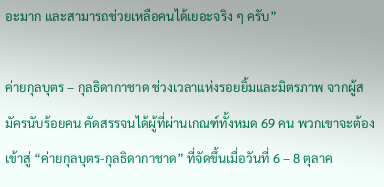อะมาก และสามารถช่วยเหลือคนได้เยอะจริง ๆ ครับ”

ค่ายกุลบุตร – กุลธิดากาชาด ช่วงเวลาแห่งรอยยิ้มและมิตรภาพ จากผู้สมัครนับร้อยคน คัดสรรจนได้ผู้ที่ผ่านเกณฑ์ทั้งหมด 69 คน พวกเขาจะต้องเข้าสู่ “ค่ายกุลบุตร-กุลธิดากาชาด” ที่จัดขึ้นเมื่อวันที่ 6 – 8 ตุลาค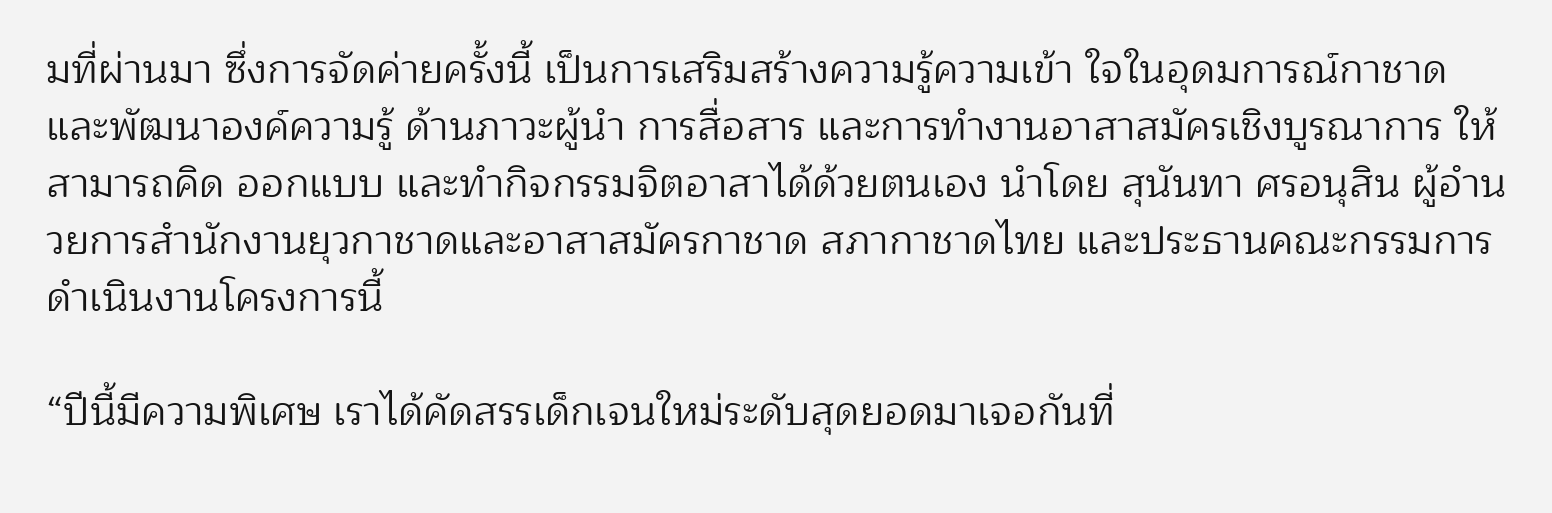มที่ผ่านมา ซึ่งการจัดค่ายครั้งนี้ เป็นการเสริมสร้างความรู้ความเข้า ใจในอุดมการณ์กาชาดและพัฒนาองค์ความรู้ ด้านภาวะผู้นำ การสื่อสาร และการทำงานอาสาสมัครเชิงบูรณาการ ให้สามารถคิด ออกแบบ และทำกิจกรรมจิตอาสาได้ด้วยตนเอง นำโดย สุนันทา ศรอนุสิน ผู้อำนวยการสำนักงานยุวกาชาดและอาสาสมัครกาชาด สภากาชาดไทย และประธานคณะกรรมการดำเนินงานโครงการนี้

“ปีนี้มีความพิเศษ เราได้คัดสรรเด็กเจนใหม่ระดับสุดยอดมาเจอกันที่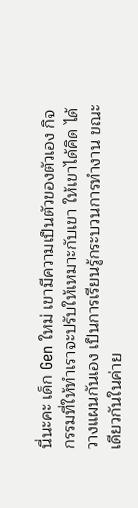นี่นะคะ เด็ก Gen ใหม่ เขามีความเป็นตัวของตัวเอง กิจกรรมที่ให้ทำเราจะปรับให้เหมาะกับเขา ให้เขาได้คิด ได้วางแผนกันเอง เป็นการเรียนรู้กระบวนการทำงาน ขณะเดียวกันในค่าย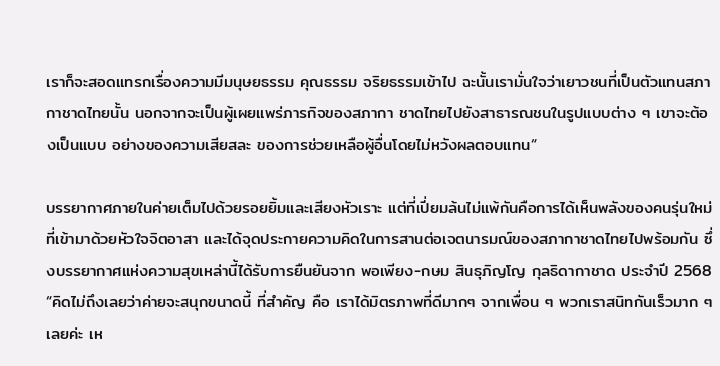เราก็จะสอดแทรกเรื่องความมีมนุษยธรรม คุณธรรม จริยธรรมเข้าไป ฉะนั้นเรามั่นใจว่าเยาวชนที่เป็นตัวแทนสภากาชาดไทยนั้น นอกจากจะเป็นผู้เผยแพร่ภารกิจของสภากา ชาดไทยไปยังสาธารณชนในรูปแบบต่าง ๆ เขาจะต้องเป็นแบบ อย่างของความเสียสละ ของการช่วยเหลือผู้อื่นโดยไม่หวังผลตอบแทน“

บรรยากาศภายในค่ายเต็มไปด้วยรอยยิ้มและเสียงหัวเราะ แต่ที่เปี่ยมล้นไม่แพ้กันคือการได้เห็นพลังของคนรุ่นใหม่ที่เข้ามาด้วยหัวใจจิตอาสา และได้จุดประกายความคิดในการสานต่อเจตนารมณ์ของสภากาชาดไทยไปพร้อมกัน ซึ่งบรรยากาศแห่งความสุขเหล่านี้ได้รับการยืนยันจาก พอเพียง-กษม สินธุภิญโญ กุลธิดากาชาด ประจำปี 2568  “คิดไม่ถึงเลยว่าค่ายจะสนุกขนาดนี้ ที่สำคัญ คือ เราได้มิตรภาพที่ดีมากๆ จากเพื่อน ๆ พวกเราสนิทกันเร็วมาก ๆ เลยค่ะ เห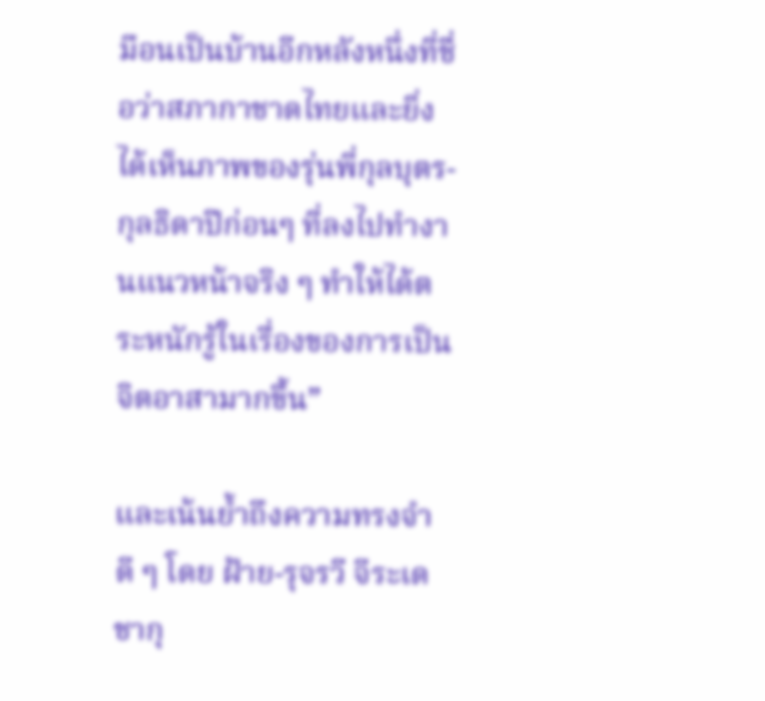มือนเป็นบ้านอีกหลังหนึ่งที่ชื่อว่าสภากาชาดไทยและยิ่งได้เห็นภาพของรุ่นพี่กุลบุตร-กุลธิดาปีก่อนๆ ที่ลงไปทำงานแนวหน้าจริง ๆ ทำให้ได้ตระหนักรู้ในเรื่องของการเป็นจิตอาสามากขึ้น”

และเน้นย้ำถึงความทรงจำดี ๆ โดย ฝ้าย-รุจรวี จีระเดชากุ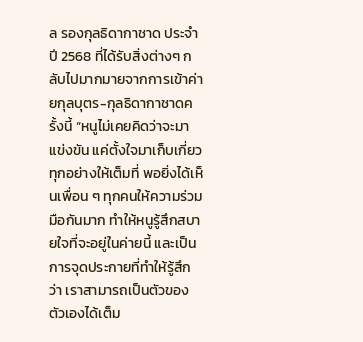ล รองกุลธิดากาชาด ประจำปี 2568 ที่ได้รับสิ่งต่างๆ กลับไปมากมายจากการเข้าค่ายกุลบุตร-กุลธิดากาชาดครั้งนี้ “หนูไม่เคยคิดว่าจะมาแข่งขัน แค่ตั้งใจมาเก็บเกี่ยวทุกอย่างให้เต็มที่ พอยิ่งได้เห็นเพื่อน ๆ ทุกคนให้ความร่วมมือกันมาก ทำให้หนูรู้สึกสบายใจที่จะอยู่ในค่ายนี้ และเป็นการจุดประกายที่ทำให้รู้สึกว่า เราสามารถเป็นตัวของตัวเองได้เต็ม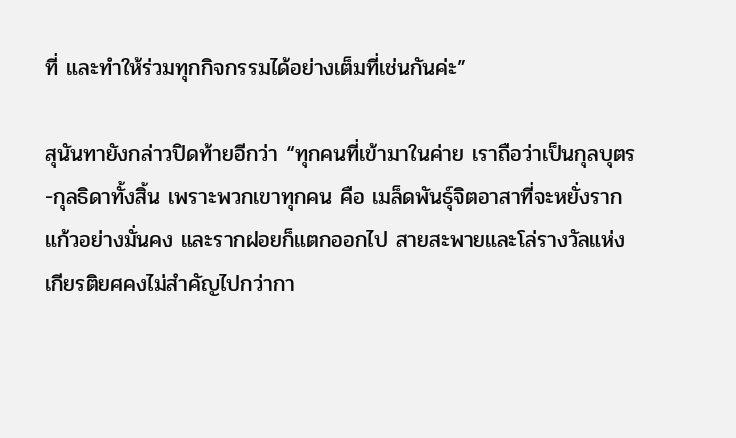ที่ และทำให้ร่วมทุกกิจกรรมได้อย่างเต็มที่เช่นกันค่ะ”

สุนันทายังกล่าวปิดท้ายอีกว่า “ทุกคนที่เข้ามาในค่าย เราถือว่าเป็นกุลบุตร-กุลธิดาทั้งสิ้น เพราะพวกเขาทุกคน คือ เมล็ดพันธุ์จิตอาสาที่จะหยั่งรากแก้วอย่างมั่นคง และรากฝอยก็แตกออกไป สายสะพายและโล่รางวัลแห่งเกียรติยศคงไม่สำคัญไปกว่ากา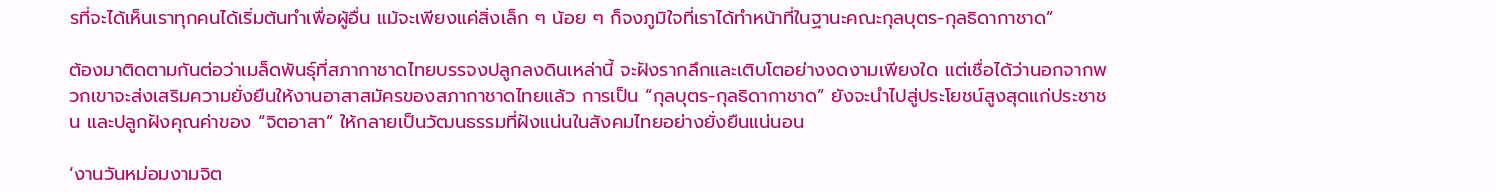รที่จะได้เห็นเราทุกคนได้เริ่มต้นทำเพื่อผู้อื่น แม้จะเพียงแค่สิ่งเล็ก ๆ น้อย ๆ ก็จงภูมิใจที่เราได้ทำหน้าที่ในฐานะคณะกุลบุตร-กุลธิดากาชาด”

ต้องมาติดตามกันต่อว่าเมล็ดพันธุ์ที่สภากาชาดไทยบรรจงปลูกลงดินเหล่านี้ จะฝังรากลึกและเติบโตอย่างงดงามเพียงใด แต่เชื่อได้ว่านอกจากพวกเขาจะส่งเสริมความยั่งยืนให้งานอาสาสมัครของสภากาชาดไทยแล้ว การเป็น “กุลบุตร-กุลธิดากาชาด” ยังจะนำไปสู่ประโยชน์สูงสุดแก่ประชาชน และปลูกฝังคุณค่าของ “จิตอาสา” ให้กลายเป็นวัฒนธรรมที่ฝังแน่นในสังคมไทยอย่างยั่งยืนแน่นอน

‘งานวันหม่อมงามจิต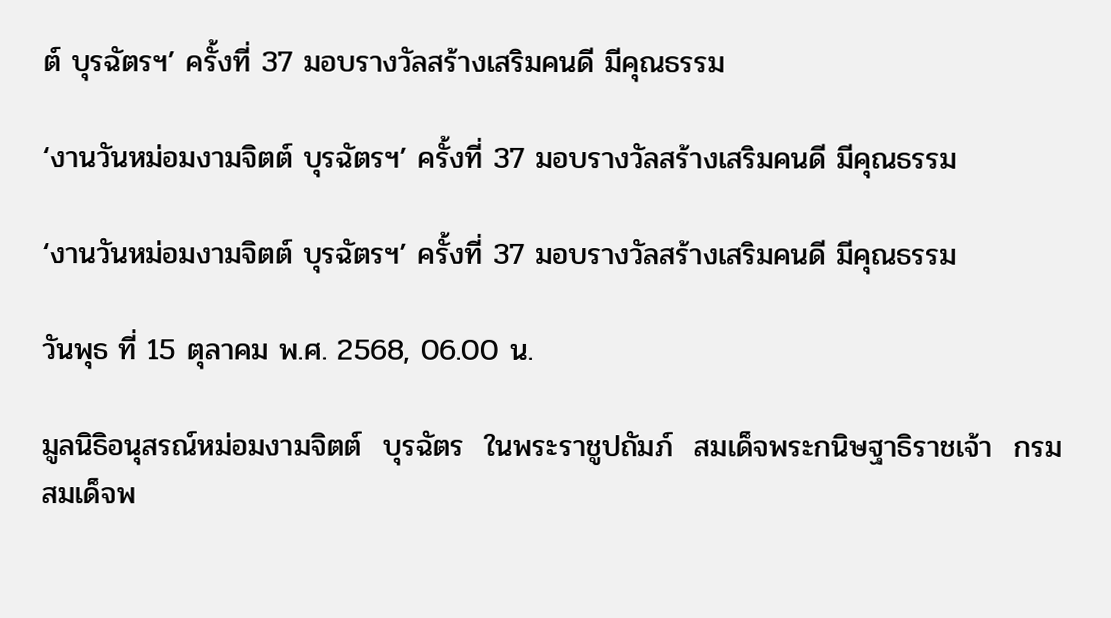ต์ บุรฉัตรฯ’ ครั้งที่ 37 มอบรางวัลสร้างเสริมคนดี มีคุณธรรม

‘งานวันหม่อมงามจิตต์ บุรฉัตรฯ’ ครั้งที่ 37 มอบรางวัลสร้างเสริมคนดี มีคุณธรรม

‘งานวันหม่อมงามจิตต์ บุรฉัตรฯ’ ครั้งที่ 37 มอบรางวัลสร้างเสริมคนดี มีคุณธรรม

วันพุธ ที่ 15 ตุลาคม พ.ศ. 2568, 06.00 น.

มูลนิธิอนุสรณ์หม่อมงามจิตต์  บุรฉัตร  ในพระราชูปถัมภ์  สมเด็จพระกนิษฐาธิราชเจ้า  กรมสมเด็จพ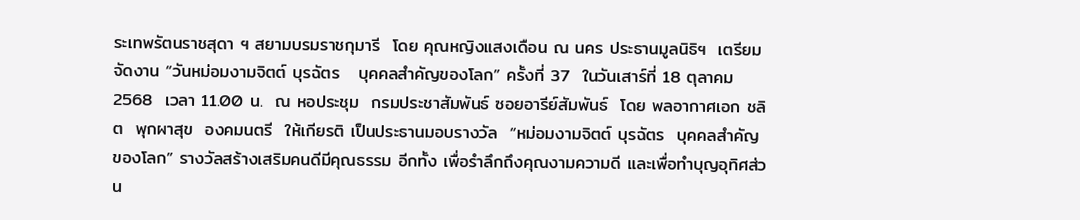ระเทพรัตนราชสุดา ฯ สยามบรมราชกุมารี  โดย คุณหญิงแสงเดือน ณ นคร ประธานมูลนิธิฯ  เตรียมจัดงาน “วันหม่อมงามจิตต์ บุรฉัตร   บุคคลสำคัญของโลก” ครั้งที่ 37  ในวันเสาร์ที่ 18 ตุลาคม 2568  เวลา 11.00 น.  ณ หอประชุม  กรมประชาสัมพันธ์ ซอยอารีย์สัมพันธ์  โดย พลอากาศเอก ชลิต  พุกผาสุข  องคมนตรี  ให้เกียรติ เป็นประธานมอบรางวัล  “หม่อมงามจิตต์ บุรฉัตร  บุคคลสำคัญของโลก” รางวัลสร้างเสริมคนดีมีคุณธรรม อีกทั้ง เพื่อรำลึกถึงคุณงามความดี และเพื่อทำบุญอุทิศส่วน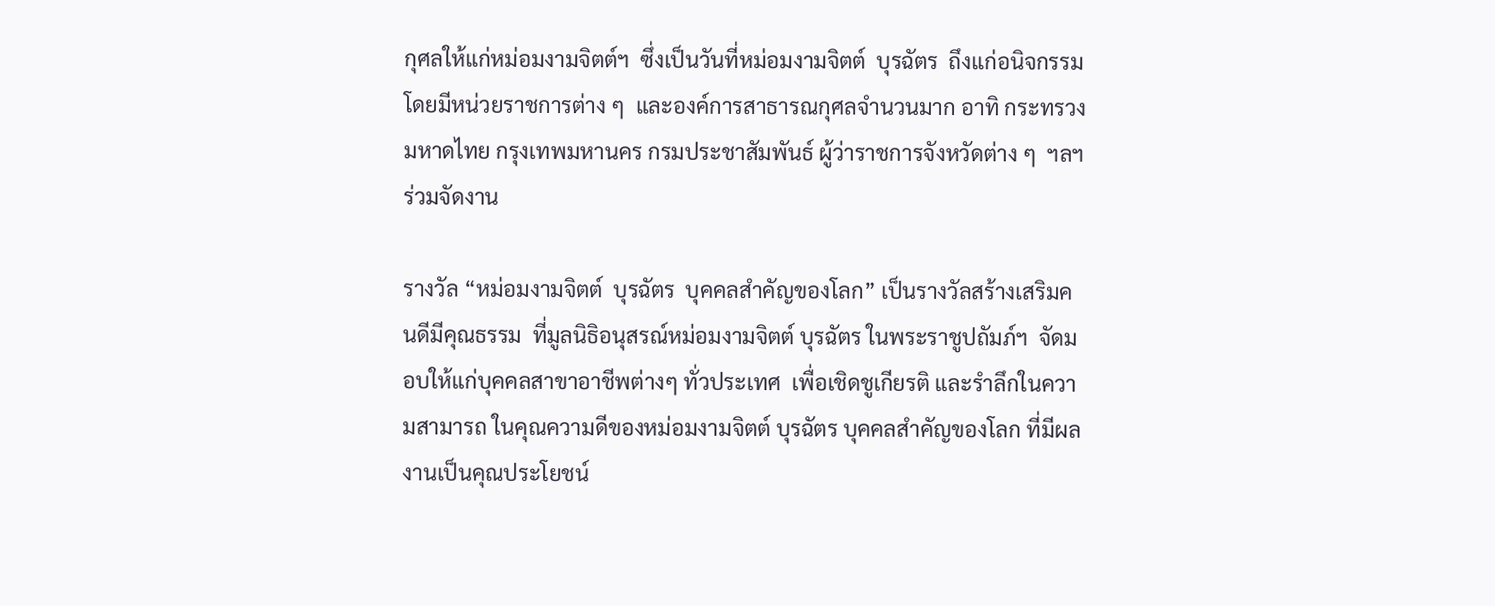กุศลให้แก่หม่อมงามจิตต์ฯ  ซึ่งเป็นวันที่หม่อมงามจิตต์  บุรฉัตร  ถึงแก่อนิจกรรม โดยมีหน่วยราชการต่าง ๆ  และองค์การสาธารณกุศลจำนวนมาก อาทิ กระทรวงมหาดไทย กรุงเทพมหานคร กรมประชาสัมพันธ์ ผู้ว่าราชการจังหวัดต่าง ๆ  ฯลฯ  ร่วมจัดงาน

รางวัล “หม่อมงามจิตต์  บุรฉัตร  บุคคลสำคัญของโลก” เป็นรางวัลสร้างเสริมคนดีมีคุณธรรม  ที่มูลนิธิอนุสรณ์หม่อมงามจิตต์ บุรฉัตร ในพระราชูปถัมภ์ฯ  จัดมอบให้แก่บุคคลสาขาอาชีพต่างๆ ทั่วประเทศ  เพื่อเชิดชูเกียรติ และรำลึกในความสามารถ ในคุณความดีของหม่อมงามจิตต์ บุรฉัตร บุคคลสำคัญของโลก ที่มีผลงานเป็นคุณประโยชน์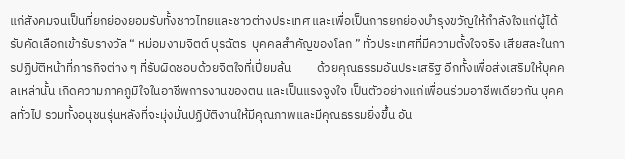แก่สังคมจนเป็นที่ยกย่องยอมรับทั้งชาวไทยและชาวต่างประเทศ และเพื่อเป็นการยกย่องบำรุงขวัญให้กำลังใจแก่ผู้ได้รับคัดเลือกเข้ารับรางวัล “ หม่อมงามจิตต์ บุรฉัตร  บุคคลสำคัญของโลก ” ทั่วประเทศที่มีความตั้งใจจริง เสียสละในการปฏิบัติหน้าที่ภารกิจต่าง ๆ ที่รับผิดชอบด้วยจิตใจที่เปี่ยมล้น         ด้วยคุณธรรมอันประเสริฐ อีกทั้งเพื่อส่งเสริมให้บุคคลเหล่านั้น เกิดความภาคภูมิใจในอาชีพการงานของตน และเป็นแรงจูงใจ เป็นตัวอย่างแก่เพื่อนร่วมอาชีพเดียวกัน บุคคลทั่วไป รวมทั้งอนุชนรุ่นหลังที่จะมุ่งมั่นปฏิบัติงานให้มีคุณภาพและมีคุณธรรมยิ่งขึ้น อัน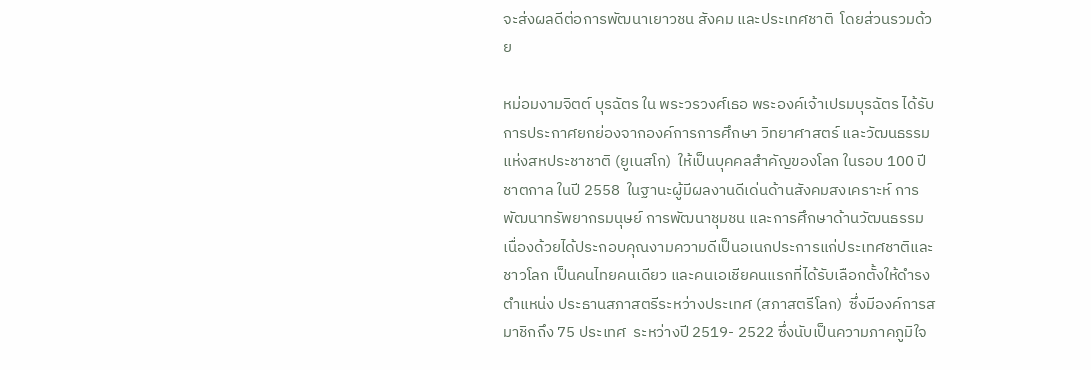จะส่งผลดีต่อการพัฒนาเยาวชน สังคม และประเทศชาติ  โดยส่วนรวมด้วย

หม่อมงามจิตต์ บุรฉัตร ใน พระวรวงศ์เธอ พระองค์เจ้าเปรมบุรฉัตร ได้รับการประกาศยกย่องจากองค์การการศึกษา วิทยาศาสตร์ และวัฒนธรรมแห่งสหประชาชาติ (ยูเนสโก)  ให้เป็นบุคคลสำคัญของโลก ในรอบ 100 ปี ชาตกาล ในปี 2558  ในฐานะผู้มีผลงานดีเด่นด้านสังคมสงเคราะห์ การพัฒนาทรัพยากรมนุษย์ การพัฒนาชุมชน และการศึกษาด้านวัฒนธรรม  เนื่องด้วยได้ประกอบคุณงามความดีเป็นอเนกประการแก่ประเทศชาติและชาวโลก เป็นคนไทยคนเดียว และคนเอเชียคนแรกที่ได้รับเลือกตั้งให้ดำรงตำแหน่ง ประธานสภาสตรีระหว่างประเทศ (สภาสตรีโลก)  ซึ่งมีองค์การสมาชิกถึง 75 ประเทศ  ระหว่างปี 2519- 2522 ซึ่งนับเป็นความภาคภูมิใจ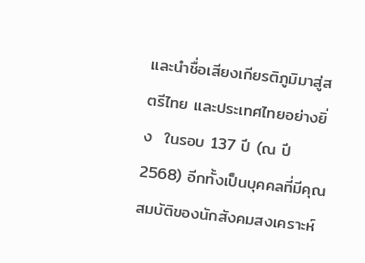และนำชื่อเสียงเกียรติภูมิมาสู่สตรีไทย และประเทศไทยอย่างยิ่ง  ในรอบ 137 ปี (ณ ปี 2568) อีกทั้งเป็นบุคคลที่มีคุณสมบัติของนักสังคมสงเคราะห์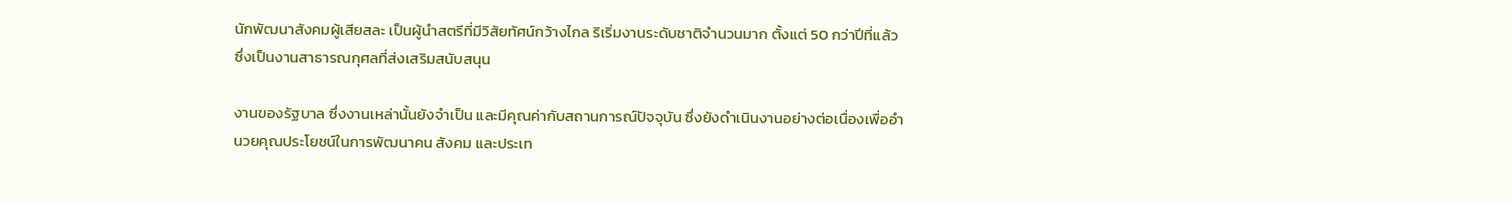นักพัฒนาสังคมผู้เสียสละ เป็นผู้นำสตรีที่มีวิสัยทัศน์กว้างไกล ริเริ่มงานระดับชาติจำนวนมาก ตั้งแต่ 50 กว่าปีที่แล้ว ซึ่งเป็นงานสาธารณกุศลที่ส่งเสริมสนับสนุน

งานของรัฐบาล ซึ่งงานเหล่านั้นยังจำเป็น และมีคุณค่ากับสถานการณ์ปัจจุบัน ซึ่งยังดำเนินงานอย่างต่อเนื่องเพื่ออำนวยคุณประโยชน์ในการพัฒนาคน สังคม และประเท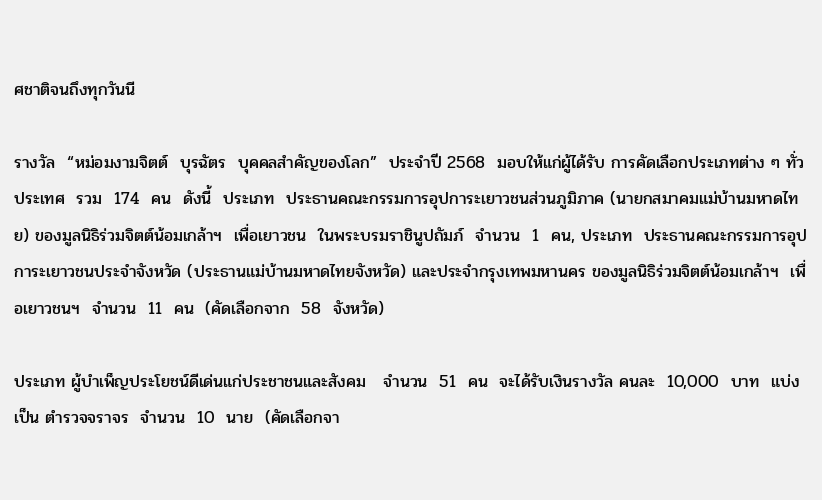ศชาติจนถึงทุกวันนี

รางวัล  “หม่อมงามจิตต์  บุรฉัตร  บุคคลสำคัญของโลก”  ประจำปี 2568  มอบให้แก่ผู้ได้รับ การคัดเลือกประเภทต่าง ๆ ทั่วประเทศ  รวม  174  คน  ดังนี้  ประเภท  ประธานคณะกรรมการอุปการะเยาวชนส่วนภูมิภาค (นายกสมาคมแม่บ้านมหาดไทย) ของมูลนิธิร่วมจิตต์น้อมเกล้าฯ  เพื่อเยาวชน  ในพระบรมราชินูปถัมภ์  จำนวน  1  คน, ประเภท  ประธานคณะกรรมการอุปการะเยาวชนประจำจังหวัด (ประธานแม่บ้านมหาดไทยจังหวัด) และประจำกรุงเทพมหานคร ของมูลนิธิร่วมจิตต์น้อมเกล้าฯ  เพื่อเยาวชนฯ  จำนวน  11  คน  (คัดเลือกจาก  58  จังหวัด)

ประเภท ผู้บำเพ็ญประโยชน์ดีเด่นแก่ประชาชนและสังคม   จำนวน  51  คน  จะได้รับเงินรางวัล คนละ  10,000  บาท  แบ่งเป็น ตำรวจจราจร  จำนวน  10  นาย  (คัดเลือกจา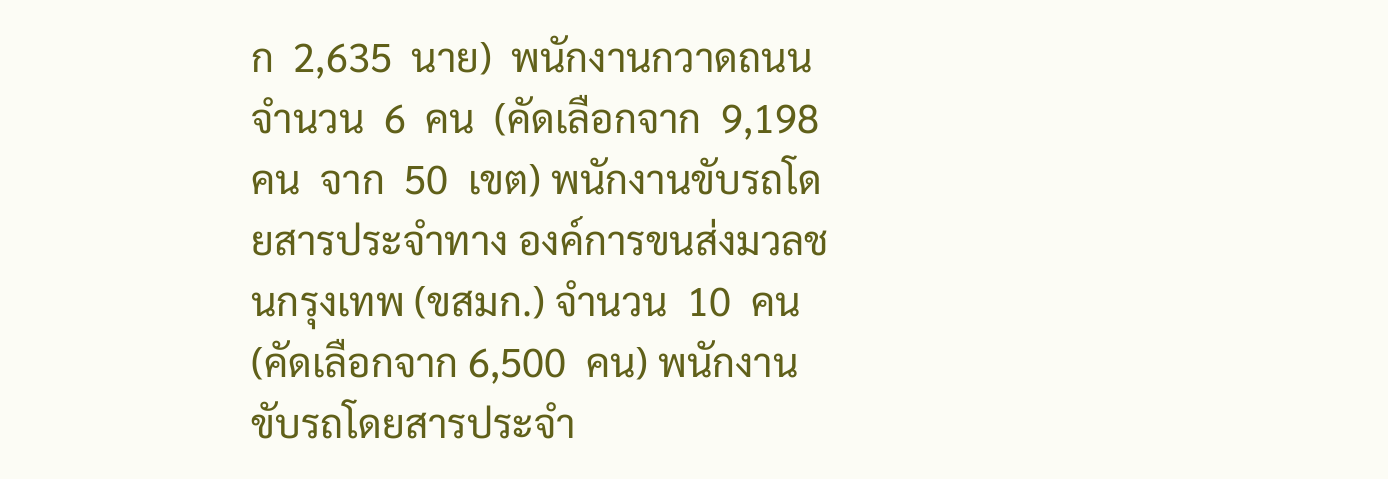ก  2,635  นาย)  พนักงานกวาดถนน  จำนวน  6  คน  (คัดเลือกจาก  9,198  คน  จาก  50  เขต) พนักงานขับรถโดยสารประจำทาง องค์การขนส่งมวลชนกรุงเทพ (ขสมก.) จำนวน  10  คน  (คัดเลือกจาก 6,500  คน) พนักงานขับรถโดยสารประจำ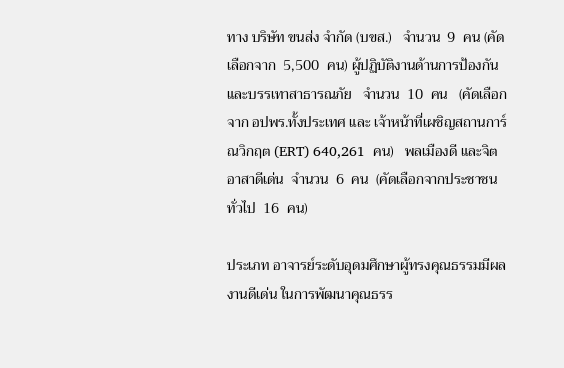ทาง บริษัท ขนส่ง จำกัด (บขส.)   จำนวน  9  คน (คัดเลือกจาก  5,500  คน) ผู้ปฏิบัติงานด้านการป้องกันและบรรเทาสาธารณภัย   จำนวน  10  คน   (คัดเลือก จาก อปพร.ทั้งประเทศ และ เจ้าหน้าที่เผชิญสถานการ์ณวิกฤต (ERT) 640,261  คน)   พลเมืองดี และจิตอาสาดีเด่น  จำนวน  6  คน  (คัดเลือกจากประชาชนทั่วไป  16  คน)

ประเภท อาจารย์ระดับอุดมศึกษาผู้ทรงคุณธรรมมีผลงานดีเด่น ในการพัฒนาคุณธรร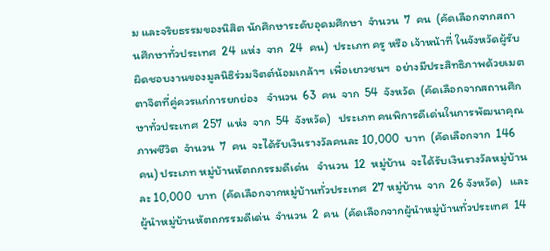ม และจริยธรรมของนิสิต นักศึกษาระดับอุดมศึกษา  จำนวน  7  คน  (คัดเลือกจากสถานศึกษาทั่วประเทศ  24  แห่ง  จาก  24  คน)  ประเภท ครู หรือ เจ้าหน้าที่ ในจังหวัดผู้รับผิดชอบงานของมูลนิธิร่วมจิตต์น้อมเกล้าฯ  เพื่อเยาวชนฯ  อย่างมีประสิทธิภาพด้วยเมตตาจิตที่คู่ควรแก่การยกย่อง   จำนวน  63  คน  จาก  54  จังหวัด  (คัดเลือกจากสถานศึกษาทั่วประเทศ  257  แห่ง  จาก  54  จังหวัด)   ประเภท คนพิการดีเด่นในการพัฒนาคุณภาพชีวิต  จำนวน  7  คน  จะได้รับเงินรางวัลคนละ 10,000  บาท  (คัดเลือกจาก  146  คน) ประเภท หมู่บ้านหัตถกรรมดีเด่น   จำนวน  12  หมู่บ้าน  จะได้รับเงินรางวัลหมู่บ้านละ 10,000  บาท  (คัดเลือกจากหมู่บ้านทั่วประเทศ  27 หมู่บ้าน  จาก  26 จังหวัด)   และ ผู้นำหมู่บ้านหัตถกรรมดีเด่น  จำนวน  2  คน  (คัดเลือกจากผู้นำหมู่บ้านทั่วประเทศ  14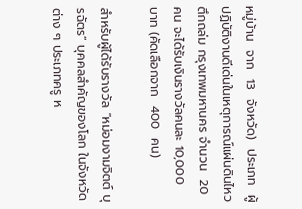หมู่บ้าน  จาก  13  จังหวัด)  ประเภท  ผู้ปฏิบัติงานดีเด่นในเหตุการณ์แผ่นดินไหว ตึกถล่ม กรุงเทพมหานคร จำนวน  20  คน จะได้รับเงินรางวัลคนละ 10,000  บาท (คัดเลือกจาก  400  คน)

สำหรับผู้ได้รับรางวัล “หม่อมงามจิตต์ บุรฉัตร” บุคคลสำคัญของโลก ในจังหวัดต่าง ๆ ประเภทครู ห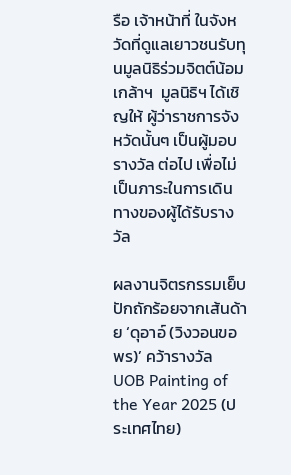รือ เจ้าหน้าที่ ในจังหวัดที่ดูแลเยาวชนรับทุนมูลนิธิร่วมจิตต์น้อมเกล้าฯ  มูลนิธิฯ ได้เชิญให้ ผู้ว่าราชการจังหวัดนั้นๆ เป็นผู้มอบรางวัล ต่อไป เพื่อไม่เป็นภาระในการเดินทางของผู้ได้รับรางวัล

ผลงานจิตรกรรมเย็บปักถักร้อยจากเส้นด้าย ‘ดุอาอ์ (วิงวอนขอพร)’ คว้ารางวัล UOB Painting of the Year 2025 (ประเทศไทย)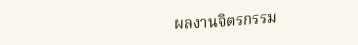ผลงานจิตรกรรม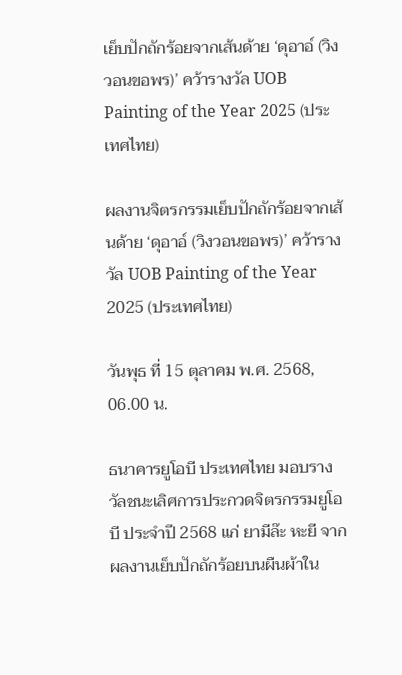เย็บปักถักร้อยจากเส้นด้าย ‘ดุอาอ์ (วิงวอนขอพร)’ คว้ารางวัล UOB Painting of the Year 2025 (ประเทศไทย)

ผลงานจิตรกรรมเย็บปักถักร้อยจากเส้นด้าย ‘ดุอาอ์ (วิงวอนขอพร)’ คว้ารางวัล UOB Painting of the Year 2025 (ประเทศไทย)

วันพุธ ที่ 15 ตุลาคม พ.ศ. 2568, 06.00 น.

ธนาคารยูโอบี ประเทศไทย มอบรางวัลชนะเลิศการประกวดจิตรกรรมยูโอบี ประจำปี 2568 แก่ ยามีล๊ะ หะยี จากผลงานเย็บปักถักร้อยบนผืนผ้าใน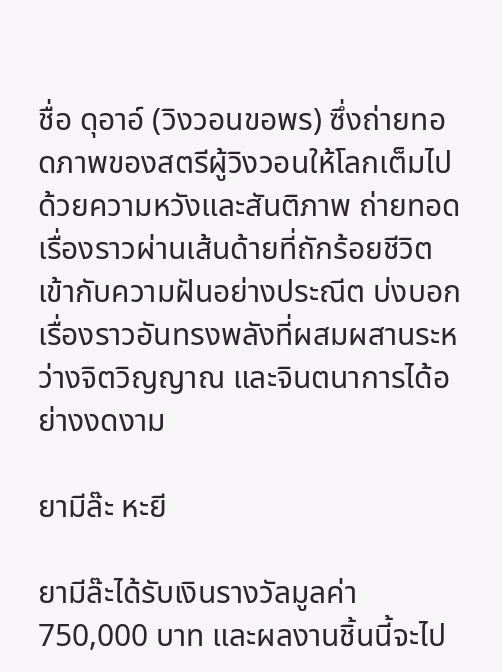ชื่อ ดุอาอ์ (วิงวอนขอพร) ซึ่งถ่ายทอดภาพของสตรีผู้วิงวอนให้โลกเต็มไปด้วยความหวังและสันติภาพ ถ่ายทอดเรื่องราวผ่านเส้นด้ายที่ถักร้อยชีวิตเข้ากับความฝันอย่างประณีต บ่งบอกเรื่องราวอันทรงพลังที่ผสมผสานระหว่างจิตวิญญาณ และจินตนาการได้อย่างงดงาม

ยามีล๊ะ หะยี

ยามีล๊ะได้รับเงินรางวัลมูลค่า 750,000 บาท และผลงานชิ้นนี้จะไป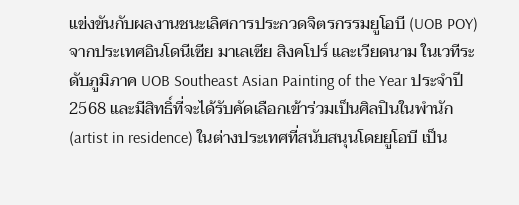แข่งขันกับผลงานชนะเลิศการประกวดจิตรกรรมยูโอบี (UOB POY) จากประเทศอินโดนีเซีย มาเลเซีย สิงคโปร์ และเวียดนาม ในเวทีระดับภูมิภาค UOB Southeast Asian Painting of the Year ประจำปี 2568 และมีสิทธิ์ที่จะได้รับคัดเลือกเข้าร่วมเป็นศิลปินในพำนัก (artist in residence) ในต่างประเทศที่สนับสนุนโดยยูโอบี เป็น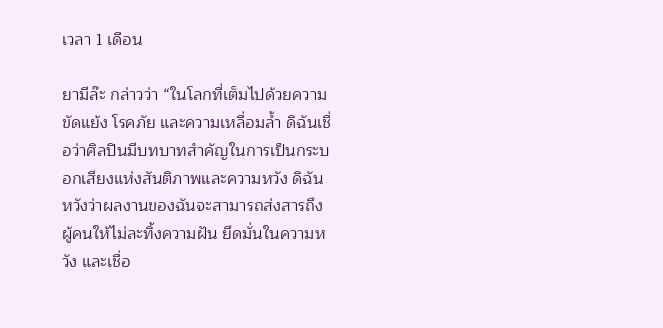เวลา 1 เดือน

ยามีล๊ะ กล่าวว่า “ในโลกที่เต็มไปด้วยความขัดแย้ง โรคภัย และความเหลื่อมล้ำ ดิฉันเชื่อว่าศิลปินมีบทบาทสำคัญในการเป็นกระบอกเสียงแห่งสันติภาพและความหวัง ดิฉันหวังว่าผลงานของฉันจะสามารถส่งสารถึงผู้คนให้ไม่ละทิ้งความฝัน ยึดมั่นในความหวัง และเชื่อ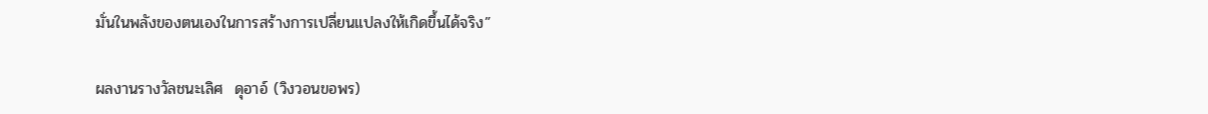มั่นในพลังของตนเองในการสร้างการเปลี่ยนแปลงให้เกิดขึ้นได้จริง”

ผลงานรางวัลชนะเลิศ  ดุอาอ์ (วิงวอนขอพร)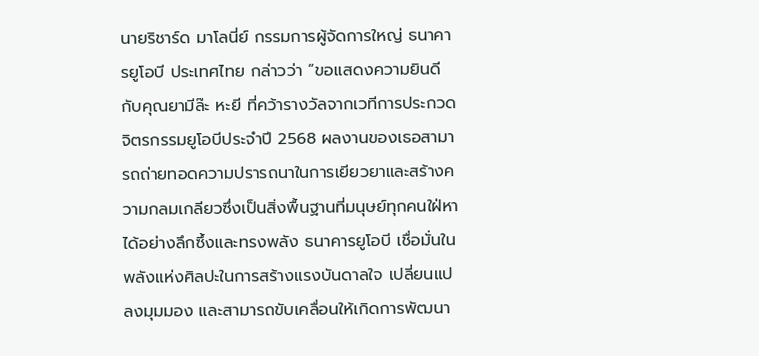นายริชาร์ด มาโลนี่ย์ กรรมการผู้จัดการใหญ่ ธนาคารยูโอบี ประเทศไทย กล่าวว่า “ขอแสดงความยินดีกับคุณยามีล๊ะ หะยี ที่คว้ารางวัลจากเวทีการประกวดจิตรกรรมยูโอบีประจำปี 2568 ผลงานของเธอสามารถถ่ายทอดความปรารถนาในการเยียวยาและสร้างความกลมเกลียวซึ่งเป็นสิ่งพื้นฐานที่มนุษย์ทุกคนใฝ่หาได้อย่างลึกซึ้งและทรงพลัง ธนาคารยูโอบี เชื่อมั่นในพลังแห่งศิลปะในการสร้างแรงบันดาลใจ เปลี่ยนแปลงมุมมอง และสามารถขับเคลื่อนให้เกิดการพัฒนา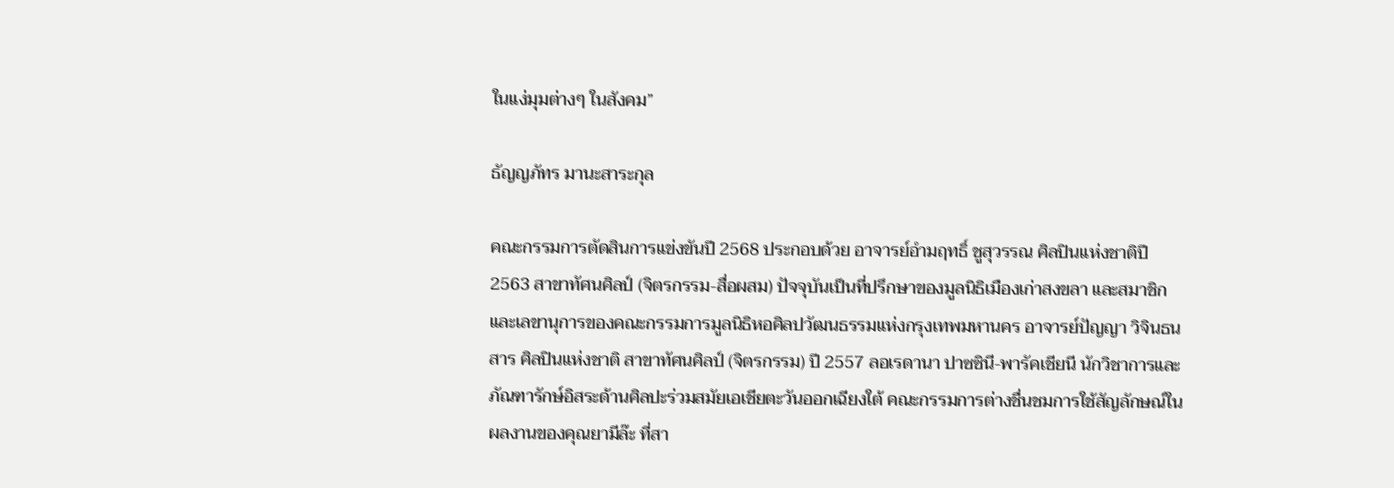ในแง่มุมต่างๆ ในสังคม”

ธัญญภัทร มานะสาระกุล

คณะกรรมการตัดสินการแข่งขันปี 2568 ประกอบด้วย อาจารย์อำมฤทธิ์ ชูสุวรรณ ศิลปินแห่งชาติปี 2563 สาขาทัศนศิลป์ (จิตรกรรม-สื่อผสม) ปัจจุบันเป็นที่ปรึกษาของมูลนิธิเมืองเก่าสงขลา และสมาชิกและเลขานุการของคณะกรรมการมูลนิธิหอศิลปวัฒนธรรมแห่งกรุงเทพมหานคร อาจารย์ปัญญา วิจินธนสาร ศิลปินแห่งชาติ สาขาทัศนศิลป์ (จิตรกรรม) ปี 2557 ลอเรดานา ปาซซินี-พารัคเชียนี นักวิชาการและภัณฑารักษ์อิสระด้านศิลปะร่วมสมัยเอเชียตะวันออกเฉียงใต้ คณะกรรมการต่างชื่นชมการใช้สัญลักษณ์ในผลงานของคุณยามีล๊ะ ที่สา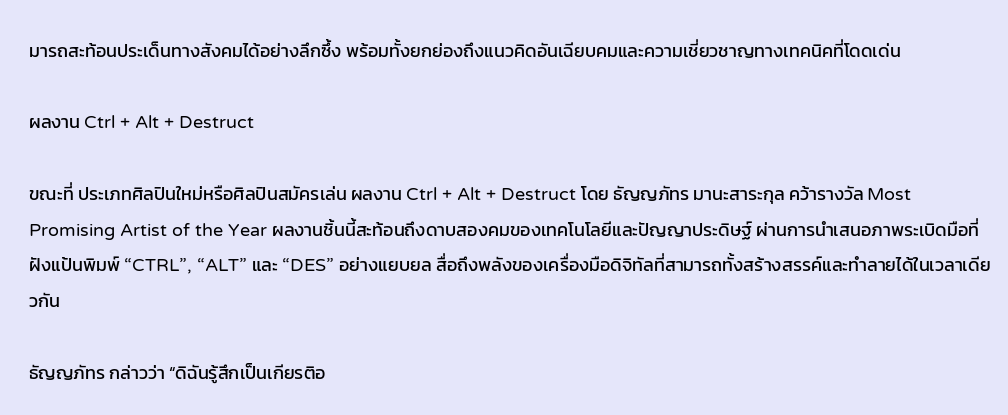มารถสะท้อนประเด็นทางสังคมได้อย่างลึกซึ้ง พร้อมทั้งยกย่องถึงแนวคิดอันเฉียบคมและความเชี่ยวชาญทางเทคนิคที่โดดเด่น

ผลงาน Ctrl + Alt + Destruct

ขณะที่ ประเภทศิลปินใหม่หรือศิลปินสมัครเล่น ผลงาน Ctrl + Alt + Destruct โดย ธัญญภัทร มานะสาระกุล คว้ารางวัล Most Promising Artist of the Year ผลงานชิ้นนี้สะท้อนถึงดาบสองคมของเทคโนโลยีและปัญญาประดิษฐ์ ผ่านการนำเสนอภาพระเบิดมือที่ฝังแป้นพิมพ์ “CTRL”, “ALT” และ “DES” อย่างแยบยล สื่อถึงพลังของเครื่องมือดิจิทัลที่สามารถทั้งสร้างสรรค์และทำลายได้ในเวลาเดียวกัน

ธัญญภัทร กล่าวว่า “ดิฉันรู้สึกเป็นเกียรติอ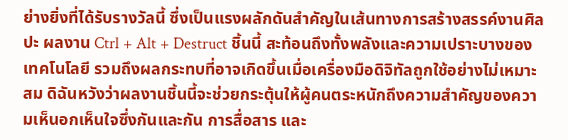ย่างยิ่งที่ได้รับรางวัลนี้ ซึ่งเป็นแรงผลักดันสำคัญในเส้นทางการสร้างสรรค์งานศิลปะ ผลงาน Ctrl + Alt + Destruct ชิ้นนี้ สะท้อนถึงทั้งพลังและความเปราะบางของเทคโนโลยี รวมถึงผลกระทบที่อาจเกิดขึ้นเมื่อเครื่องมือดิจิทัลถูกใช้อย่างไม่เหมาะสม ดิฉันหวังว่าผลงานชิ้นนี้จะช่วยกระตุ้นให้ผู้คนตระหนักถึงความสำคัญของความเห็นอกเห็นใจซึ่งกันและกัน การสื่อสาร และ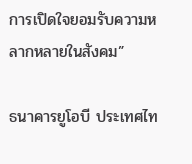การเปิดใจยอมรับความหลากหลายในสังคม”

ธนาคารยูโอบี ประเทศไท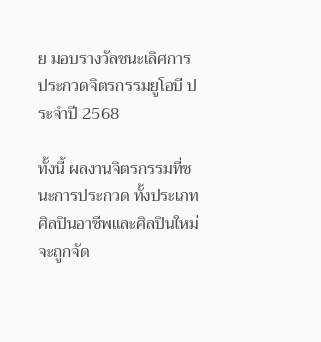ย มอบรางวัลชนะเลิศการประกวดจิตรกรรมยูโอบี ประจำปี 2568

ทั้งนี้ ผลงานจิตรกรรมที่ชนะการประกวด ทั้งประเภทศิลปินอาชีพและศิลปินใหม่ จะถูกจัด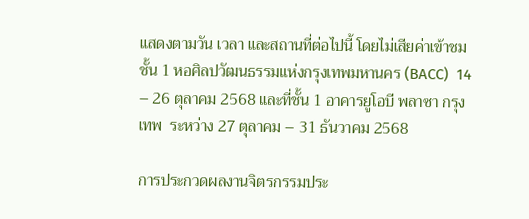แสดงตามวัน เวลา และสถานที่ต่อไปนี้ โดยไม่เสียค่าเข้าชม ชั้น 1 หอศิลปวัฒนธรรมแห่งกรุงเทพมหานคร (BACC)  14 – 26 ตุลาคม 2568 และที่ชั้น 1 อาคารยูโอบี พลาซา กรุงเทพ  ระหว่าง 27 ตุลาคม – 31 ธันวาคม 2568

การประกวดผลงานจิตรกรรมประ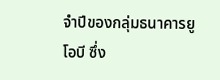จำปีของกลุ่มธนาคารยูโอบี ซึ่ง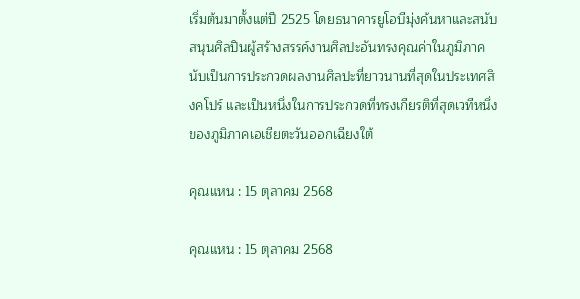เริ่มต้นมาตั้งแต่ปี 2525 โดยธนาคารยูโอบีมุ่งค้นหาและสนับสนุนศิลปินผู้สร้างสรรค์งานศิลปะอันทรงคุณค่าในภูมิภาค นับเป็นการประกวดผลงานศิลปะที่ยาวนานที่สุดในประเทศสิงคโปร์ และเป็นหนึ่งในการประกวดที่ทรงเกียรติที่สุดเวทีหนึ่งของภูมิภาคเอเชียตะวันออกเฉียงใต้

คุณแหน : 15 ตุลาคม 2568

คุณแหน : 15 ตุลาคม 2568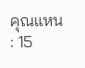คุณแหน : 15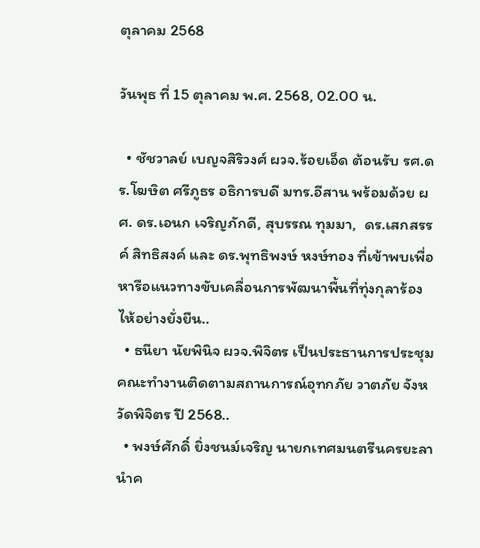ตุลาคม 2568

วันพุธ ที่ 15 ตุลาคม พ.ศ. 2568, 02.00 น.

  • ชัชวาลย์ เบญจสิริวงศ์ ผวจ.ร้อยเอ็ด ต้อนรับ รศ.ดร.โฆษิต ศรีภูธร อธิการบดี มทร.อีสาน พร้อมด้วย ผศ. ดร.เอนก เจริญภักดี, สุบรรณ ทุมมา,  ดร.เสกสรรค์ สิทธิสงค์ และ ดร.พุทธิพงษ์ หงษ์ทอง ที่เข้าพบเพื่อหารือแนวทางขับเคลื่อนการพัฒนาพื้นที่ทุ่งกุลาร้องไห้อย่างยั่งยืน..
  • ธนียา นัยพินิจ ผวจ.พิจิตร เป็นประธานการประชุมคณะทำงานติดตามสถานการณ์อุทกภัย วาตภัย จังหวัดพิจิตร ปี 2568..
  • พงษ์ศักดิ์ ยิ่งชนม์เจริญ นายกเทศมนตรีนครยะลา นำค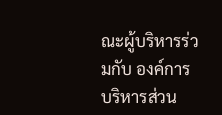ณะผู้บริหารร่วมกับ องค์การบริหารส่วน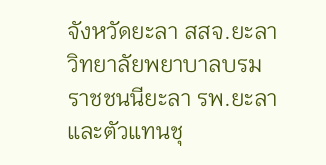จังหวัดยะลา สสจ.ยะลา วิทยาลัยพยาบาลบรมราชชนนียะลา รพ.ยะลา และตัวแทนชุ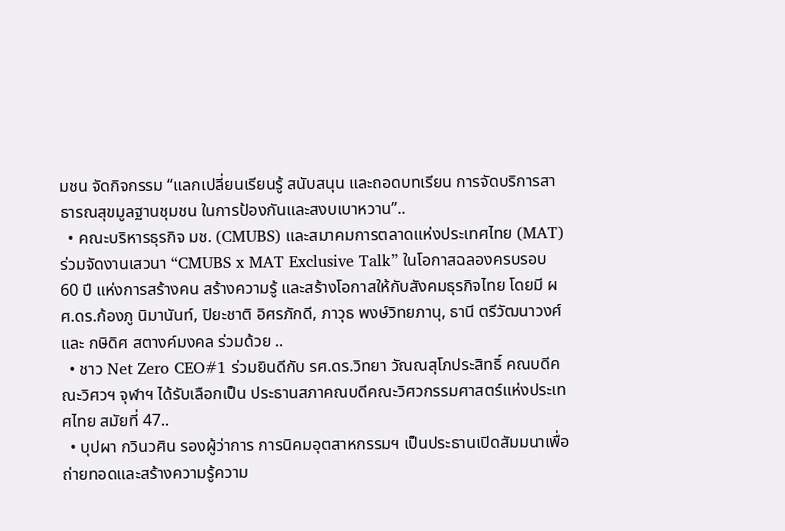มชน จัดกิจกรรม “แลกเปลี่ยนเรียนรู้ สนับสนุน และถอดบทเรียน การจัดบริการสาธารณสุขมูลฐานชุมชน ในการป้องกันและสงบเบาหวาน”..
  • คณะบริหารธุรกิจ มช. (CMUBS) และสมาคมการตลาดแห่งประเทศไทย (MAT) ร่วมจัดงานเสวนา “CMUBS x MAT Exclusive Talk” ในโอกาสฉลองครบรอบ 60 ปี แห่งการสร้างคน สร้างความรู้ และสร้างโอกาสให้กับสังคมธุรกิจไทย โดยมี ผศ.ดร.ก้องภู นิมานันท์, ปิยะชาติ อิศรภักดี, ภาวุธ พงษ์วิทยภานุ, ธานี ตรีวัฒนาวงศ์ และ กษิดิศ สตางค์มงคล ร่วมด้วย ..
  • ชาว Net Zero CEO#1 ร่วมยินดีกับ รศ.ดร.วิทยา วัณณสุโภประสิทธิ์ คณบดีคณะวิศวฯ จุฬาฯ ได้รับเลือกเป็น ประธานสภาคณบดีคณะวิศวกรรมศาสตร์แห่งประเทศไทย สมัยที่ 47..
  • บุปผา กวินวศิน รองผู้ว่าการ การนิคมอุตสาหกรรมฯ เป็นประธานเปิดสัมมนาเพื่อถ่ายทอดและสร้างความรู้ความ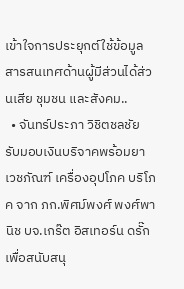เข้าใจการประยุกต์ใช้ข้อมูลสารสนเทศด้านผู้มีส่วนได้ส่วนเสีย ชุมชน และสังคม..
  • จันทร์ประภา วิชิตชลชัย รับมอบเงินบริจาคพร้อมยาเวชภัณฑ์ เครื่องอุปโภค บริโภค จาก ภก.พิศม์พงศ์ พงศ์พานิช บจ.เกร๊ต อิสเทอร์น ดรั๊ก เพื่อสนับสนุ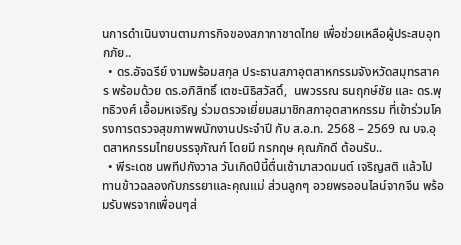นการดำเนินงานตามภารกิจของสภากาชาดไทย เพื่อช่วยเหลือผู้ประสบอุทกภัย..
  • ดร.อัจฉรีย์ งามพร้อมสกุล ประธานสภาอุตสาหกรรมจังหวัดสมุทรสาคร พร้อมด้วย ดร.อภิสิทธิ์ เตชะนิธิสวัสดิ์,  นพวรรณ ธนฤกษ์ชัย และ ดร.พุทธิวงศ์ เอื้อมหเจริญ ร่วมตรวจเยี่ยมสมาชิกสภาอุตสาหกรรม ที่เข้าร่วมโครงการตรวจสุขภาพพนักงานประจำปี กับ ส.อ.ท. 2568 – 2569 ณ บจ.อุตสาหกรรมไทยบรรจุภัณฑ์ โดยมี กรกฤษ คุณภักดี ต้อนรับ..
  • พีระเดช นพทีปกังวาล วันเกิดปีนี้ตื่นเช้ามาสวดมนต์ เจริญสติ แล้วไปทานข้าวฉลองกับภรรยาและคุณแม่ ส่วนลูกๆ อวยพรออนไลน์จากจีน พร้อมรับพรจากเพื่อนๆส่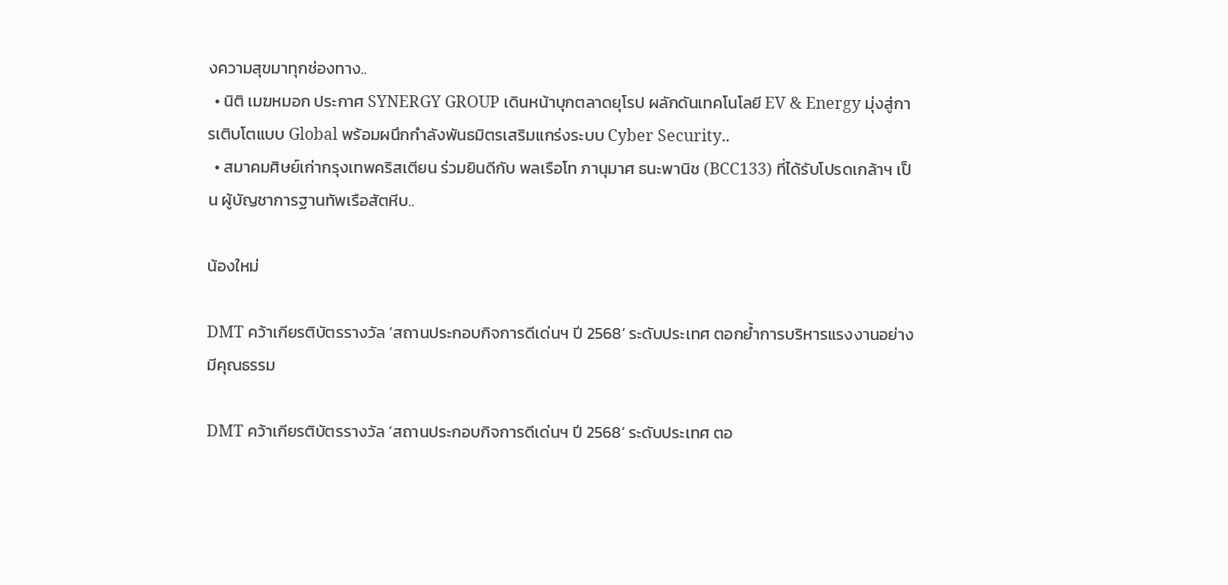งความสุขมาทุกช่องทาง..
  • นิติ เมฆหมอก ประกาศ SYNERGY GROUP เดินหน้าบุกตลาดยุโรป ผลักดันเทคโนโลยี EV & Energy มุ่งสู่การเติบโตแบบ Global พร้อมผนึกกำลังพันธมิตรเสริมแกร่งระบบ Cyber Security..
  • สมาคมศิษย์เก่ากรุงเทพคริสเตียน ร่วมยินดีกับ พลเรือโท ภานุมาศ ธนะพานิช (BCC133) ที่ได้รับโปรดเกล้าฯ เป็น ผู้บัญชาการฐานทัพเรือสัตหีบ..

น้องใหม่

DMT คว้าเกียรติบัตรรางวัล ‘สถานประกอบกิจการดีเด่นฯ ปี 2568’ ระดับประเทศ ตอกย้ำการบริหารแรงงานอย่างมีคุณธรรม

DMT คว้าเกียรติบัตรรางวัล ‘สถานประกอบกิจการดีเด่นฯ ปี 2568’ ระดับประเทศ ตอ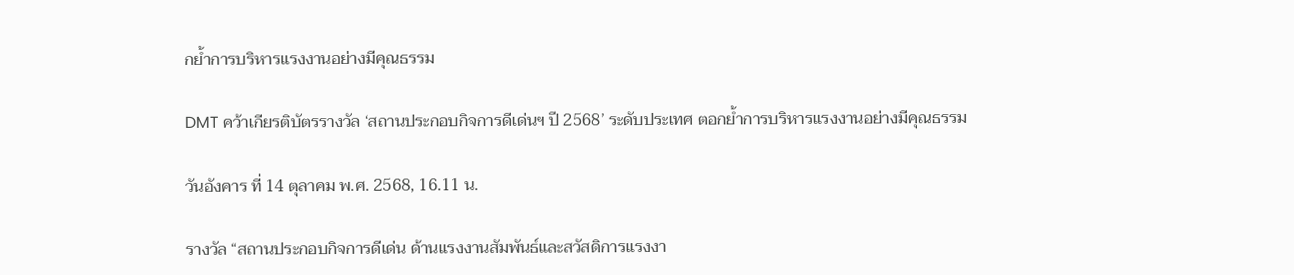กย้ำการบริหารแรงงานอย่างมีคุณธรรม

DMT คว้าเกียรติบัตรรางวัล ‘สถานประกอบกิจการดีเด่นฯ ปี 2568’ ระดับประเทศ ตอกย้ำการบริหารแรงงานอย่างมีคุณธรรม

วันอังคาร ที่ 14 ตุลาคม พ.ศ. 2568, 16.11 น.

รางวัล “สถานประกอบกิจการดีเด่น ด้านแรงงานสัมพันธ์และสวัสดิการแรงงา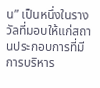น” เป็นหนึ่งในรางวัลที่มอบให้แก่สถานประกอบการที่มีการบริหาร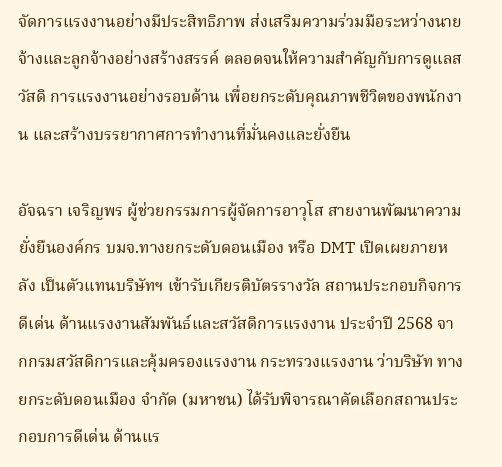จัดการแรงงานอย่างมีประสิทธิภาพ ส่งเสริมความร่วมมือระหว่างนายจ้างและลูกจ้างอย่างสร้างสรรค์ ตลอดจนให้ความสำคัญกับการดูแลสวัสดิ การแรงงานอย่างรอบด้าน เพื่อยกระดับคุณภาพชีวิตของพนักงาน และสร้างบรรยากาศการทำงานที่มั่นคงและยั่งยืน

อัจฉรา เจริญพร ผู้ช่วยกรรมการผู้จัดการอาวุโส สายงานพัฒนาความยั่งยืนองค์กร บมจ.ทางยกระดับดอนเมือง หรือ DMT เปิดเผยภายหลัง เป็นตัวแทนบริษัทฯ เข้ารับเกียรติบัตรรางวัล สถานประกอบกิจการดีเด่น ด้านแรงงานสัมพันธ์และสวัสดิการแรงงาน ประจำปี 2568 จากกรมสวัสดิการและคุ้มครองแรงงาน กระทรวงแรงงาน ว่าบริษัท ทางยกระดับดอนเมือง จำกัด (มหาชน) ได้รับพิจารณาคัดเลือกสถานประกอบการดีเด่น ด้านแร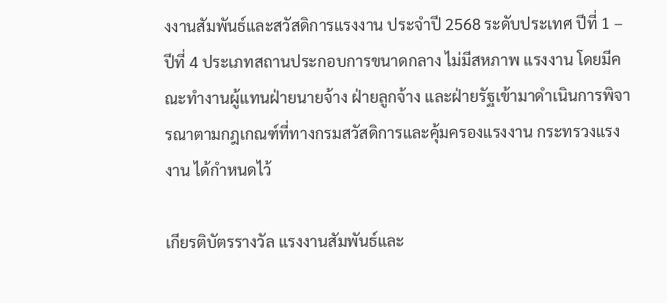งงานสัมพันธ์และสวัสดิการแรงงาน ประจำปี 2568 ระดับประเทศ ปีที่ 1 – ปีที่ 4 ประเภทสถานประกอบการขนาดกลาง ไม่มีสหภาพ แรงงาน โดยมีคณะทำงานผู้แทนฝ่ายนายจ้าง ฝ่ายลูกจ้าง และฝ่ายรัฐเข้ามาดำเนินการพิจารณาตามกฎเกณฑ์ที่ทางกรมสวัสดิการและคุ้มครองแรงงาน กระทรวงแรงงาน ได้กำหนดไว้

เกียรติบัตรรางวัล แรงงานสัมพันธ์และ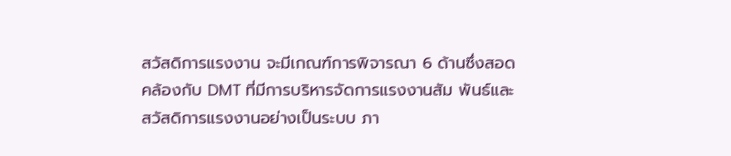สวัสดิการแรงงาน จะมีเกณฑ์การพิจารณา 6 ด้านซึ่งสอดคล้องกับ DMT ที่มีการบริหารจัดการแรงงานสัม พันธ์และสวัสดิการแรงงานอย่างเป็นระบบ ภา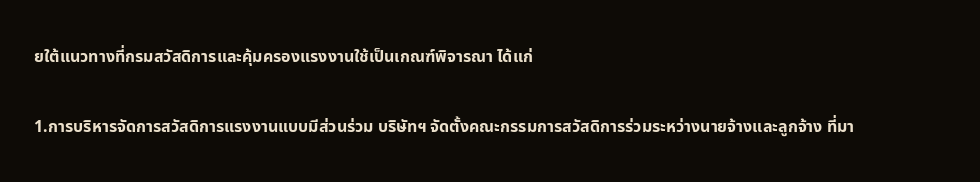ยใต้แนวทางที่กรมสวัสดิการและคุ้มครองแรงงานใช้เป็นเกณฑ์พิจารณา ได้แก่

1.การบริหารจัดการสวัสดิการแรงงานแบบมีส่วนร่วม บริษัทฯ จัดตั้งคณะกรรมการสวัสดิการร่วมระหว่างนายจ้างและลูกจ้าง ที่มา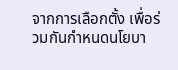จากการเลือกตั้ง เพื่อร่วมกันกำหนดนโยบา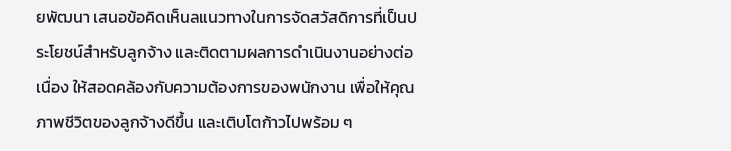ยพัฒนา เสนอข้อคิดเห็นลแนวทางในการจัดสวัสดิการที่เป็นประโยชน์สำหรับลูกจ้าง และติดตามผลการดำเนินงานอย่างต่อเนื่อง ให้สอดคล้องกับความต้องการของพนักงาน เพื่อให้คุณภาพชีวิตของลูกจ้างดีขึ้น และเติบโตก้าวไปพร้อม ๆ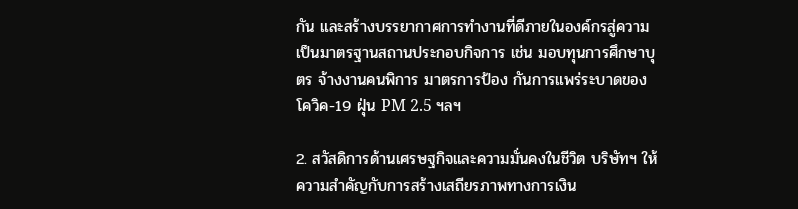กัน และสร้างบรรยากาศการทำงานที่ดีภายในองค์กรสู่ความเป็นมาตรฐานสถานประกอบกิจการ เช่น มอบทุนการศึกษาบุตร จ้างงานคนพิการ มาตรการป้อง กันการแพร่ระบาดของโควิค-19 ฝุ่น PM 2.5 ฯลฯ

2. สวัสดิการด้านเศรษฐกิจและความมั่นคงในชีวิต บริษัทฯ ให้ความสำคัญกับการสร้างเสถียรภาพทางการเงิน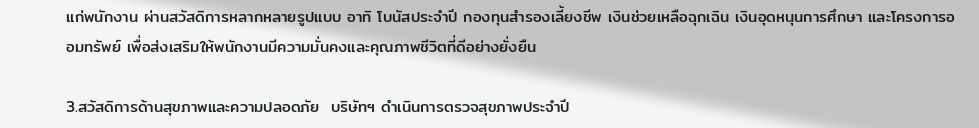แก่พนักงาน ผ่านสวัสดิการหลากหลายรูปแบบ อาทิ โบนัสประจำปี กองทุนสำรองเลี้ยงชีพ เงินช่วยเหลือฉุกเฉิน เงินอุดหนุนการศึกษา และโครงการออมทรัพย์ เพื่อส่งเสริมให้พนักงานมีความมั่นคงและคุณภาพชีวิตที่ดีอย่างยั่งยืน

3.สวัสดิการด้านสุขภาพและความปลอดภัย  บริษัทฯ ดำเนินการตรวจสุขภาพประจำปี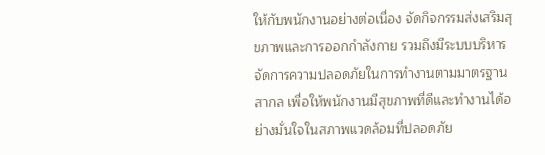ให้กับพนักงานอย่างต่อเนื่อง จัดกิจกรรมส่งเสริมสุขภาพและการออกกำลังกาย รวมถึงมีระบบบริหารจัดการความปลอดภัยในการทำงานตามมาตรฐานสากล เพื่อให้พนักงานมีสุขภาพที่ดีและทำงานได้อย่างมั่นใจในสภาพแวดล้อมที่ปลอดภัย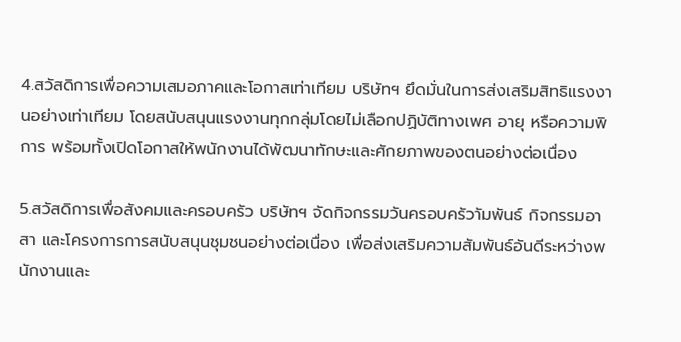4.สวัสดิการเพื่อความเสมอภาคและโอกาสเท่าเทียม บริษัทฯ ยึดมั่นในการส่งเสริมสิทธิแรงงานอย่างเท่าเทียม โดยสนับสนุนแรงงานทุกกลุ่มโดยไม่เลือกปฏิบัติทางเพศ อายุ หรือความพิการ พร้อมทั้งเปิดโอกาสให้พนักงานได้พัฒนาทักษะและศักยภาพของตนอย่างต่อเนื่อง

5.สวัสดิการเพื่อสังคมและครอบครัว บริษัทฯ จัดกิจกรรมวันครอบครัวาัมพันธ์ กิจกรรมอาสา และโครงการการสนับสนุนชุมชนอย่างต่อเนื่อง เพื่อส่งเสริมความสัมพันธ์อันดีระหว่างพนักงานและ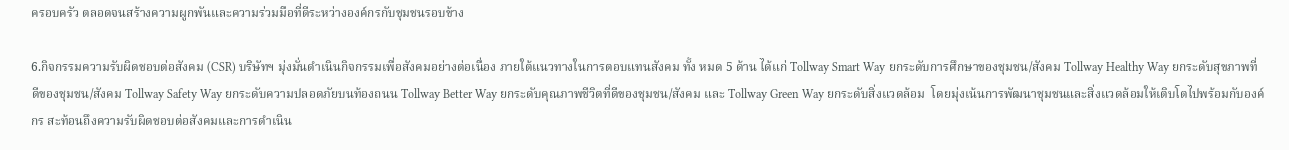ครอบครัว ตลอดจนสร้างความผูกพันและความร่วมมือที่ดีระหว่างองค์กรกับชุมชนรอบข้าง

6.กิจกรรมความรับผิดชอบต่อสังคม (CSR) บริษัทฯ มุ่งมั่นดำเนินกิจกรรมเพื่อสังคมอย่างต่อเนื่อง ภายใต้แนวทางในการตอบแทนสังคม ทั้ง หมด 5 ด้าน ได้แก่ Tollway Smart Way ยกระดับการศึกษาของชุมชน/สังคม Tollway Healthy Way ยกระดับสุขภาพที่ดีของชุมชน/สังคม Tollway Safety Way ยกระดับความปลอดภัยบนท้องถนน Tollway Better Way ยกระดับคุณภาพชีวิตที่ดีของชุมชน/สังคม และ Tollway Green Way ยกระดับสิ่งแวดล้อม  โดยมุ่งเน้นการพัฒนาชุมชนและสิ่งแวดล้อมให้เติบโตไปพร้อมกับองค์กร สะท้อนถึงความรับผิดชอบต่อสังคมและการดำเนิน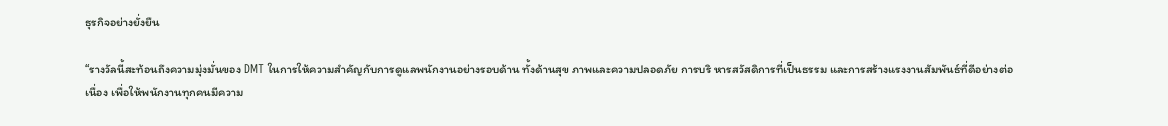ธุรกิจอย่างยั่งยืน

“รางวัลนี้สะท้อนถึงความมุ่งมั่นของ DMT ในการให้ความสำคัญกับการดูแลพนักงานอย่างรอบด้าน ทั้งด้านสุข ภาพและความปลอดภัย การบริ หารสวัสดิการที่เป็นธรรม และการสร้างแรงงานสัมพันธ์ที่ดีอย่างต่อเนื่อง เพื่อให้พนักงานทุกคนมีความ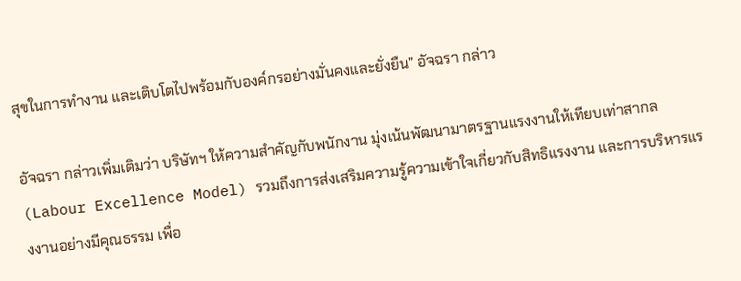สุขในการทำงาน และเติบโตไปพร้อมกับองค์กรอย่างมั่นคงและยั่งยืน” อัจฉรา กล่าว

อัจฉรา กล่าวเพิ่มเติมว่า บริษัทฯ ให้ความสำคัญกับพนักงาน มุ่งเน้นพัฒนามาตรฐานแรงงานให้เทียบเท่าสากล (Labour Excellence Model) รวมถึงการส่งเสริมความรู้ความเข้าใจเกี่ยวกับสิทธิแรงงาน และการบริหารแรงงานอย่างมีคุณธรรม เพื่อ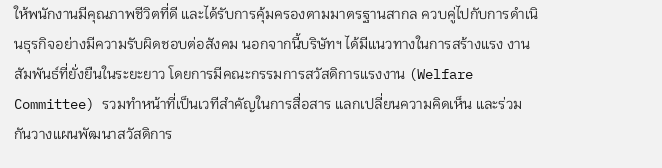ให้พนักงานมีคุณภาพชีวิตที่ดี และได้รับการคุ้มครองตามมาตรฐานสากล ควบคู่ไปกับการดำเนินธุรกิจอย่างมีความรับผิดชอบต่อสังคม นอกจากนี้บริษัทฯ ได้มีแนวทางในการสร้างแรง งานสัมพันธ์ที่ยั่งยืนในระยะยาว โดยการมีคณะกรรมการสวัสดิการแรงงาน (Welfare Committee) รวมทำหน้าที่เป็นเวทีสำคัญในการสื่อสาร แลกเปลี่ยนความคิดเห็น และร่วมกันวางแผนพัฒนาสวัสดิการ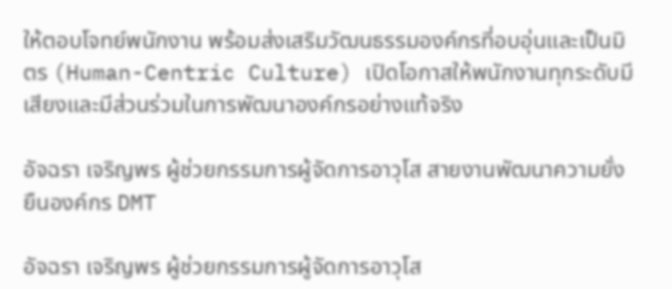ให้ตอบโจทย์พนักงาน พร้อมส่งเสริมวัฒนธรรมองค์กรที่อบอุ่นและเป็นมิตร (Human-Centric Culture) เปิดโอกาสให้พนักงานทุกระดับมีเสียงและมีส่วนร่วมในการพัฒนาองค์กรอย่างแท้จริง

อัจฉรา เจริญพร ผู้ช่วยกรรมการผู้จัดการอาวุโส สายงานพัฒนาความยั่งยืนองค์กร DMT

อัจฉรา เจริญพร ผู้ช่วยกรรมการผู้จัดการอาวุโส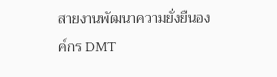สายงานพัฒนาความยั่งยืนองค์กร DMT